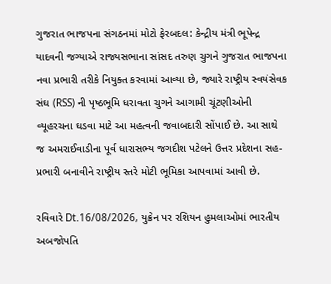ગુજરાત ભાજપના સંગઠનમાં મોટો ફેરબદલ: કેન્દ્રીય મંત્રી ભૂપેન્દ્ર યાદવની જગ્યાએ રાજ્યસભાના સાંસદ તરુણ ચુગને ગુજરાત ભાજપના નવા પ્રભારી તરીકે નિયુક્ત કરવામાં આવ્યા છે, જ્યારે રાષ્ટ્રીય સ્વયંસેવક સંઘ (RSS) ની પૃષ્ઠભૂમિ ધરાવતા ચુગને આગામી ચૂંટણીઓની વ્યૂહરચના ઘડવા માટે આ મહત્વની જવાબદારી સોંપાઈ છે. આ સાથે જ અમરાઈવાડીના પૂર્વ ધારાસભ્ય જગદીશ પટેલને ઉત્તર પ્રદેશના સહ-પ્રભારી બનાવીને રાષ્ટ્રીય સ્તરે મોટી ભૂમિકા આપવામાં આવી છે.

રવિવારે Dt.16/08/2026, યુક્રેન પર રશિયન હુમલાઓમાં ભારતીય અબજોપતિ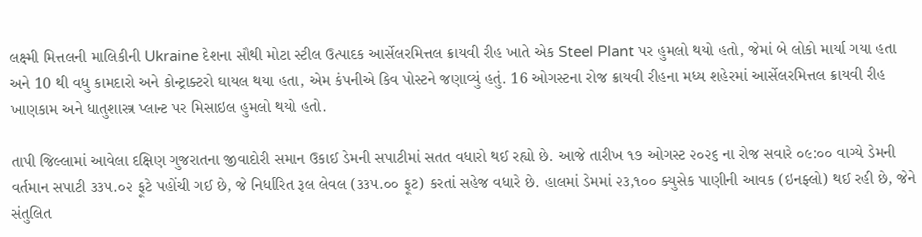લક્ષ્મી મિત્તલની માલિકીની Ukraine દેશના સૌથી મોટા સ્ટીલ ઉત્પાદક આર્સેલરમિત્તલ ક્રાયવી રીહ ખાતે એક Steel Plant પર હુમલો થયો હતો, જેમાં બે લોકો માર્યા ગયા હતા અને 10 થી વધુ કામદારો અને કોન્ટ્રાક્ટરો ઘાયલ થયા હતા, એમ કંપનીએ કિવ પોસ્ટને જણાવ્યું હતું. 16 ઓગસ્ટના રોજ ક્રાયવી રીહના મધ્ય શહેરમાં આર્સેલરમિત્તલ ક્રાયવી રીહ ખાણકામ અને ધાતુશાસ્ત્ર પ્લાન્ટ પર મિસાઇલ હુમલો થયો હતો.

તાપી જિલ્લામાં આવેલા દક્ષિણ ગુજરાતના જીવાદોરી સમાન ઉકાઈ ડેમની સપાટીમાં સતત વધારો થઈ રહ્યો છે. આજે તારીખ ૧૭ ઓગસ્ટ ૨૦૨૬ ના રોજ સવારે ૦૯:૦૦ વાગ્યે ડેમની વર્તમાન સપાટી ૩૩૫.૦૨ ફૂટે પહોંચી ગઈ છે, જે નિર્ધારિત રૂલ લેવલ (૩૩૫.૦૦ ફૂટ) કરતાં સહેજ વધારે છે. હાલમાં ડેમમાં ૨૩,૧૦૦ ક્યુસેક પાણીની આવક (ઇનફ્લો) થઈ રહી છે, જેને સંતુલિત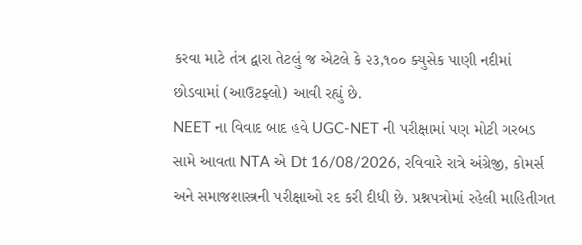કરવા માટે તંત્ર દ્વારા તેટલું જ એટલે કે ૨૩,૧૦૦ ક્યુસેક પાણી નદીમાં છોડવામાં (આઉટફ્લો) આવી રહ્યું છે.
NEET ના વિવાદ બાદ હવે UGC-NET ની પરીક્ષામાં પણ મોટી ગરબડ સામે આવતા NTA એ Dt 16/08/2026, રવિવારે રાત્રે અંગ્રેજી, કોમર્સ અને સમાજશાસ્ત્રની પરીક્ષાઓ રદ કરી દીધી છે. પ્રશ્નપત્રોમાં રહેલી માહિતીગત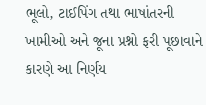ભૂલો, ટાઈપિંગ તથા ભાષાંતરની ખામીઓ અને જૂના પ્રશ્નો ફરી પૂછાવાને કારણે આ નિર્ણય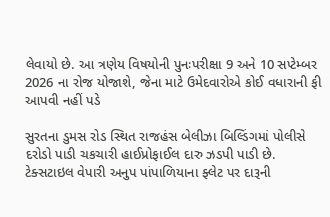લેવાયો છે. આ ત્રણેય વિષયોની પુનઃપરીક્ષા 9 અને 10 સપ્ટેમ્બર 2026 ના રોજ યોજાશે, જેના માટે ઉમેદવારોએ કોઈ વધારાની ફી આપવી નહીં પડે

સુરતના ડુમસ રોડ સ્થિત રાજહંસ બેલીઝા બિલ્ડિંગમાં પોલીસે દરોડો પાડી ચકચારી હાઈપ્રોફાઈલ દારુ ઝડપી પાડી છે. ટેક્સટાઇલ વેપારી અનુપ પાંપાળિયાના ફ્લેટ પર દારૂની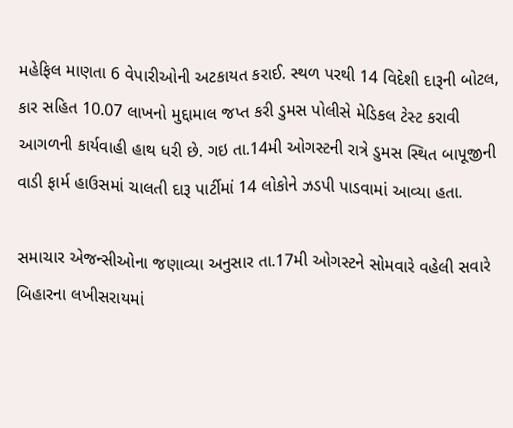મહેફિલ માણતા 6 વેપારીઓની અટકાયત કરાઈ. સ્થળ પરથી 14 વિદેશી દારૂની બોટલ, કાર સહિત 10.07 લાખનો મુદ્દામાલ જપ્ત કરી ડુમસ પોલીસે મેડિકલ ટેસ્ટ કરાવી આગળની કાર્યવાહી હાથ ધરી છે. ગઇ તા.14મી ઓગસ્ટની રાત્રે ડુમસ સ્થિત બાપૂજીની વાડી ફાર્મ હાઉસમાં ચાલતી દારૂ પાર્ટીમાં 14 લોકોને ઝડપી પાડવામાં આવ્યા હતા.

સમાચાર એજન્સીઓના જણાવ્યા અનુસાર તા.17મી ઓગસ્ટને સોમવારે વહેલી સવારે બિહારના લખીસરાયમાં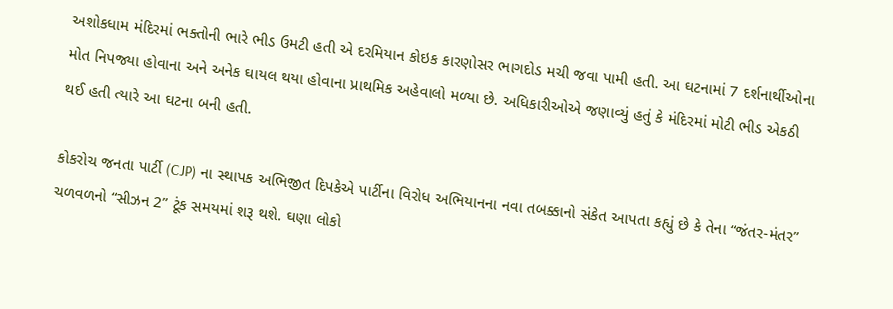અશોકધામ મંદિરમાં ભક્તોની ભારે ભીડ ઉમટી હતી એ દરમિયાન કોઇક કારણોસર ભાગદોડ મચી જવા પામી હતી. આ ઘટનામાં 7 દર્શનાર્થીઓના મોત નિપજ્યા હોવાના અને અનેક ઘાયલ થયા હોવાના પ્રાથમિક અહેવાલો મળ્યા છે. અધિકારીઓએ જણાવ્યું હતું કે મંદિરમાં મોટી ભીડ એકઠી થઈ હતી ત્યારે આ ઘટના બની હતી.

કોકરોચ જનતા પાર્ટી (CJP) ના સ્થાપક અભિજીત દિપકેએ પાર્ટીના વિરોધ અભિયાનના નવા તબક્કાનો સંકેત આપતા કહ્યું છે કે તેના “જંતર-મંતર” ચળવળનો “સીઝન 2” ટૂંક સમયમાં શરૂ થશે. ઘણા લોકો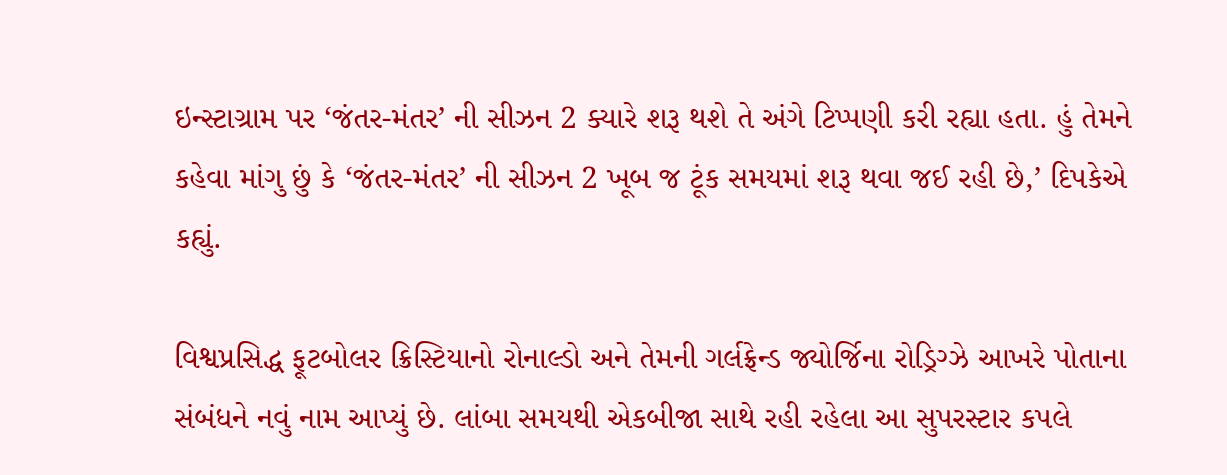ઇન્સ્ટાગ્રામ પર ‘જંતર-મંતર’ ની સીઝન 2 ક્યારે શરૂ થશે તે અંગે ટિપ્પણી કરી રહ્યા હતા. હું તેમને કહેવા માંગુ છું કે ‘જંતર-મંતર’ ની સીઝન 2 ખૂબ જ ટૂંક સમયમાં શરૂ થવા જઈ રહી છે,’ દિપકેએ કહ્યું.

વિશ્વપ્રસિદ્ધ ફૂટબોલર ક્રિસ્ટિયાનો રોનાલ્ડો અને તેમની ગર્લફ્રેન્ડ જ્યોર્જિના રોડ્રિગ્ઝે આખરે પોતાના સંબંધને નવું નામ આપ્યું છે. લાંબા સમયથી એકબીજા સાથે રહી રહેલા આ સુપરસ્ટાર કપલે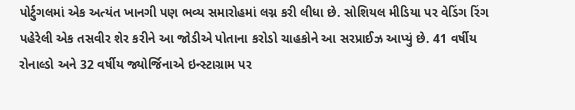પોર્ટુગલમાં એક અત્યંત ખાનગી પણ ભવ્ય સમારોહમાં લગ્ન કરી લીધા છે. સોશિયલ મીડિયા પર વેડિંગ રિંગ પહેરેલી એક તસવીર શેર કરીને આ જોડીએ પોતાના કરોડો ચાહકોને આ સરપ્રાઈઝ આપ્યું છે. 41 વર્ષીય રોનાલ્ડો અને 32 વર્ષીય જ્યોર્જિનાએ ઇન્સ્ટાગ્રામ પર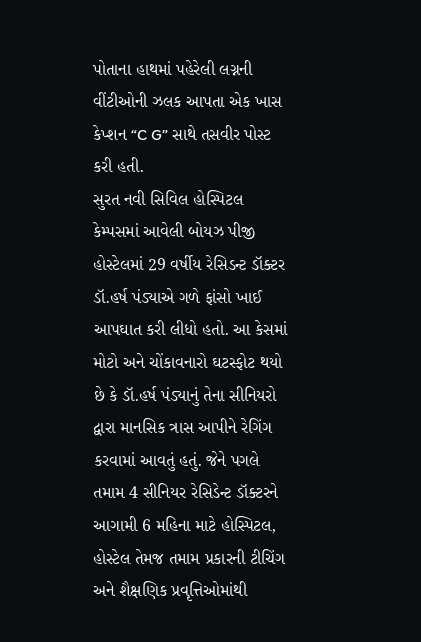પોતાના હાથમાં પહેરેલી લગ્નની વીંટીઓની ઝલક આપતા એક ખાસ કેપ્શન “C G” સાથે તસવીર પોસ્ટ કરી હતી.
સુરત નવી સિવિલ હોસ્પિટલ કેમ્પસમાં આવેલી બોયઝ પીજી હોસ્ટેલમાં 29 વર્ષીય રેસિડન્ટ ડૉક્ટર ડૉ.હર્ષ પંડ્યાએ ગળે ફાંસો ખાઈ આપઘાત કરી લીધો હતો. આ કેસમાં મોટો અને ચોંકાવનારો ઘટસ્ફોટ થયો છે કે ડૉ.હર્ષ પંડ્યાનું તેના સીનિયરો દ્વારા માનસિક ત્રાસ આપીને રેગિંગ કરવામાં આવતું હતું. જેને પગલે તમામ 4 સીનિયર રેસિડેન્ટ ડૉક્ટરને આગામી 6 મહિના માટે હોસ્પિટલ, હોસ્ટેલ તેમજ તમામ પ્રકારની ટીચિંગ અને શૈક્ષણિક પ્રવૃત્તિઓમાંથી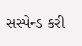સસ્પેન્ડ કરી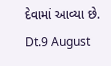દેવામાં આવ્યા છે.
Dt.9 August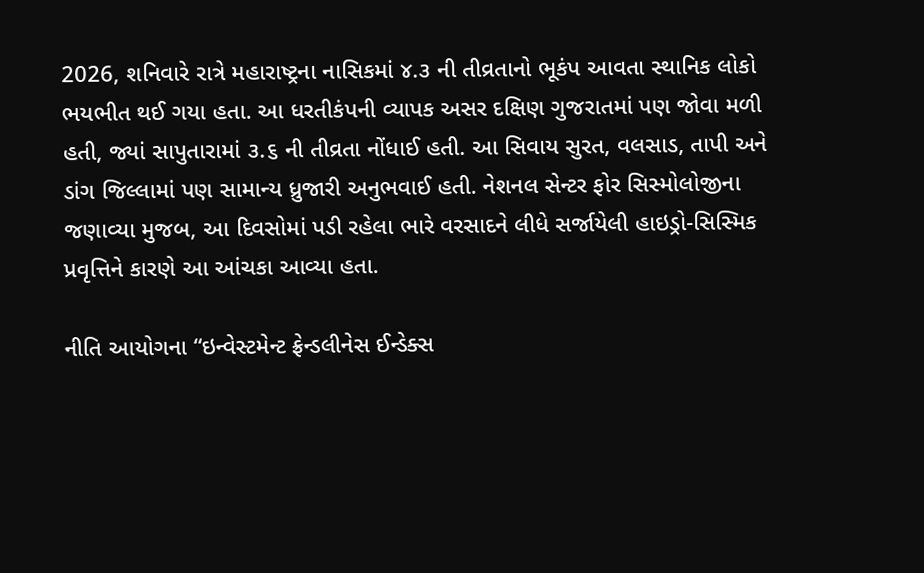2026, શનિવારે રાત્રે મહારાષ્ટ્રના નાસિકમાં ૪.૩ ની તીવ્રતાનો ભૂકંપ આવતા સ્થાનિક લોકો ભયભીત થઈ ગયા હતા. આ ધરતીકંપની વ્યાપક અસર દક્ષિણ ગુજરાતમાં પણ જોવા મળી હતી, જ્યાં સાપુતારામાં ૩.૬ ની તીવ્રતા નોંધાઈ હતી. આ સિવાય સુરત, વલસાડ, તાપી અને ડાંગ જિલ્લામાં પણ સામાન્ય ધ્રુજારી અનુભવાઈ હતી. નેશનલ સેન્ટર ફોર સિસ્મોલોજીના જણાવ્યા મુજબ, આ દિવસોમાં પડી રહેલા ભારે વરસાદને લીધે સર્જાયેલી હાઇડ્રો-સિસ્મિક પ્રવૃત્તિને કારણે આ આંચકા આવ્યા હતા.

નીતિ આયોગના “ઇન્વેસ્ટમેન્ટ ફ્રેન્ડલીનેસ ઈન્ડેક્સ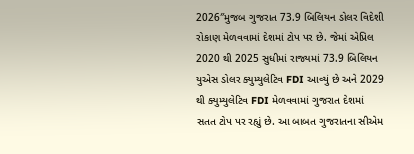2026″મુજબ ગુજરાત 73.9 બિલિયન ડોલર વિદેશી રોકાણ મેળવવામાં દેશમાં ટોપ પર છે. જેમાં એપ્રિલ 2020 થી 2025 સુધીમાં રાજ્યમાં 73.9 બિલિયન યુએસ ડોલર ક્યુમ્યુલેટિવ FDI આવ્યું છે અને 2029 થી ક્યુમ્યુલેટિવ FDI મેળવવામાં ગુજરાત દેશમાં સતત ટોપ પર રહ્યું છે. આ બાબત ગુજરાતના સીએમ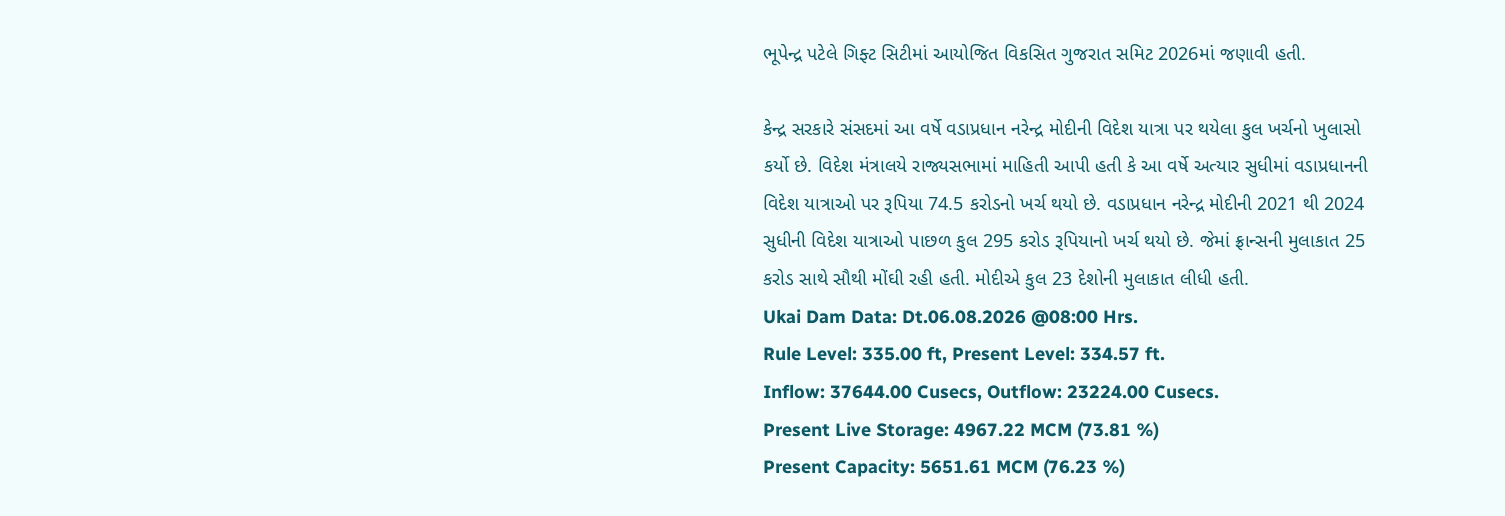ભૂપેન્દ્ર પટેલે ગિફ્ટ સિટીમાં આયોજિત વિકસિત ગુજરાત સમિટ 2026માં જણાવી હતી.

કેન્દ્ર સરકારે સંસદમાં આ વર્ષે વડાપ્રધાન નરેન્દ્ર મોદીની વિદેશ યાત્રા પર થયેલા કુલ ખર્ચનો ખુલાસો કર્યો છે. વિદેશ મંત્રાલયે રાજ્યસભામાં માહિતી આપી હતી કે આ વર્ષે અત્યાર સુધીમાં વડાપ્રધાનની વિદેશ યાત્રાઓ પર રૂપિયા 74.5 કરોડનો ખર્ચ થયો છે. વડાપ્રધાન નરેન્દ્ર મોદીની 2021 થી 2024 સુધીની વિદેશ યાત્રાઓ પાછળ કુલ 295 કરોડ રૂપિયાનો ખર્ચ થયો છે. જેમાં ફ્રાન્સની મુલાકાત 25 કરોડ સાથે સૌથી મોંઘી રહી હતી. મોદીએ કુલ 23 દેશોની મુલાકાત લીધી હતી.
Ukai Dam Data: Dt.06.08.2026 @08:00 Hrs.
Rule Level: 335.00 ft, Present Level: 334.57 ft.
Inflow: 37644.00 Cusecs, Outflow: 23224.00 Cusecs.
Present Live Storage: 4967.22 MCM (73.81 %)
Present Capacity: 5651.61 MCM (76.23 %)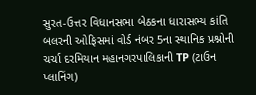સુરત-ઉત્તર વિધાનસભા બેઠકના ધારાસભ્ય કાંતિ બલરની ઓફિસમાં વોર્ડ નંબર 5ના સ્થાનિક પ્રશ્નોની ચર્ચા દરમિયાન મહાનગરપાલિકાની TP (ટાઉન પ્લાનિંગ)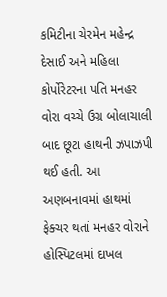કમિટીના ચેરમેન મહેન્દ્ર દેસાઈ અને મહિલા કોર્પોરેટરના પતિ મનહર વોરા વચ્ચે ઉગ્ર બોલાચાલી બાદ છૂટા હાથની ઝપાઝપી થઈ હતી. આ અણબનાવમાં હાથમાં ફેક્ચર થતાં મનહર વોરાને હોસ્પિટલમાં દાખલ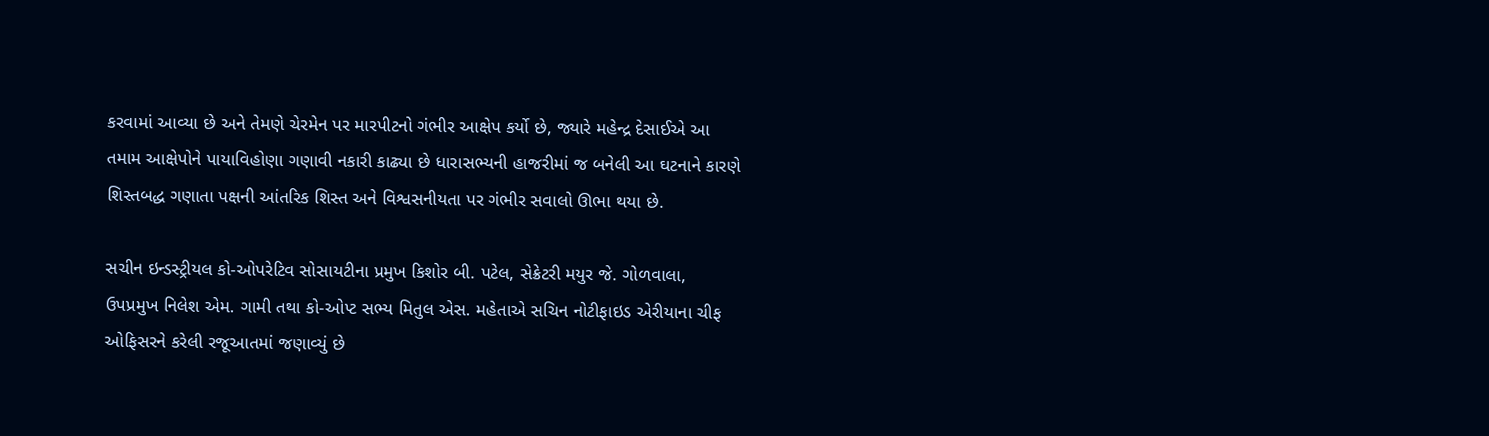કરવામાં આવ્યા છે અને તેમણે ચેરમેન પર મારપીટનો ગંભીર આક્ષેપ કર્યો છે, જ્યારે મહેન્દ્ર દેસાઈએ આ તમામ આક્ષેપોને પાયાવિહોણા ગણાવી નકારી કાઢ્યા છે ધારાસભ્યની હાજરીમાં જ બનેલી આ ઘટનાને કારણે શિસ્તબદ્ધ ગણાતા પક્ષની આંતરિક શિસ્ત અને વિશ્વસનીયતા પર ગંભીર સવાલો ઊભા થયા છે.

સચીન ઇન્ડસ્ટ્રીયલ કો-ઓપરેટિવ સોસાયટીના પ્રમુખ કિશોર બી. પટેલ, સેક્રેટરી મયુર જે. ગોળવાલા, ઉપપ્રમુખ નિલેશ એમ. ગામી તથા કો-ઓપ્ટ સભ્ય મિતુલ એસ. મહેતાએ સચિન નોટીફાઇડ એરીયાના ચીફ ઓફિસરને કરેલી રજૂઆતમાં જણાવ્યું છે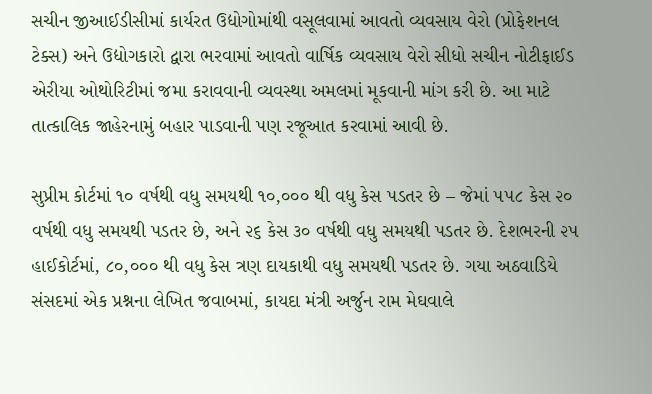સચીન જીઆઈડીસીમાં કાર્યરત ઉદ્યોગોમાંથી વસૂલવામાં આવતો વ્યવસાય વેરો (પ્રોફેશનલ ટેક્સ) અને ઉદ્યોગકારો દ્વારા ભરવામાં આવતો વાર્ષિક વ્યવસાય વેરો સીધો સચીન નોટીફાઈડ એરીયા ઓથોરિટીમાં જમા કરાવવાની વ્યવસ્થા અમલમાં મૂકવાની માંગ કરી છે. આ માટે તાત્કાલિક જાહેરનામું બહાર પાડવાની પણ રજૂઆત કરવામાં આવી છે.

સુપ્રીમ કોર્ટમાં ૧૦ વર્ષથી વધુ સમયથી ૧૦,૦૦૦ થી વધુ કેસ પડતર છે – જેમાં ૫૫૮ કેસ ૨૦ વર્ષથી વધુ સમયથી પડતર છે, અને ૨૬ કેસ ૩૦ વર્ષથી વધુ સમયથી પડતર છે. દેશભરની ૨૫ હાઈકોર્ટમાં, ૮૦,૦૦૦ થી વધુ કેસ ત્રણ દાયકાથી વધુ સમયથી પડતર છે. ગયા અઠવાડિયે સંસદમાં એક પ્રશ્નના લેખિત જવાબમાં, કાયદા મંત્રી અર્જુન રામ મેઘવાલે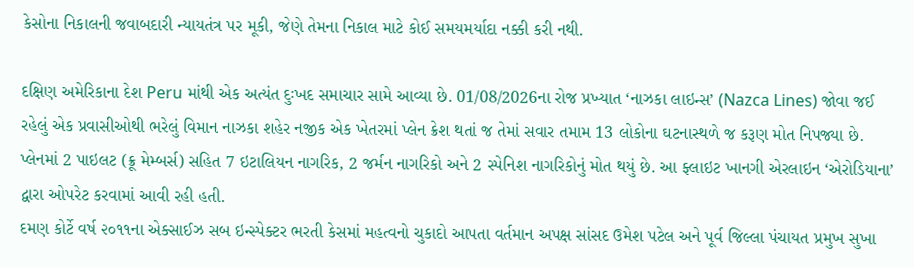કેસોના નિકાલની જવાબદારી ન્યાયતંત્ર પર મૂકી, જેણે તેમના નિકાલ માટે કોઈ સમયમર્યાદા નક્કી કરી નથી.

દક્ષિણ અમેરિકાના દેશ Peru માંથી એક અત્યંત દુઃખદ સમાચાર સામે આવ્યા છે. 01/08/2026ના રોજ પ્રખ્યાત ‘નાઝકા લાઇન્સ’ (Nazca Lines) જોવા જઈ રહેલું એક પ્રવાસીઓથી ભરેલું વિમાન નાઝકા શહેર નજીક એક ખેતરમાં પ્લેન ક્રેશ થતાં જ તેમાં સવાર તમામ 13 લોકોના ઘટનાસ્થળે જ કરૂણ મોત નિપજ્યા છે. પ્લેનમાં 2 પાઇલટ (ક્રૂ મેમ્બર્સ) સહિત 7 ઇટાલિયન નાગરિક, 2 જર્મન નાગરિકો અને 2 સ્પેનિશ નાગરિકોનું મોત થયું છે. આ ફ્લાઇટ ખાનગી એરલાઇન ‘એરોડિયાના’ દ્વારા ઓપરેટ કરવામાં આવી રહી હતી.
દમણ કોર્ટે વર્ષ ૨૦૧૧ના એક્સાઈઝ સબ ઇન્સ્પેક્ટર ભરતી કેસમાં મહત્વનો ચુકાદો આપતા વર્તમાન અપક્ષ સાંસદ ઉમેશ પટેલ અને પૂર્વ જિલ્લા પંચાયત પ્રમુખ સુખા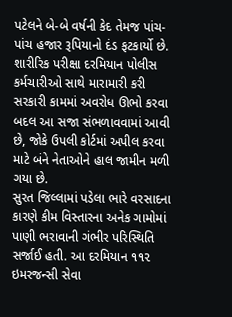પટેલને બે-બે વર્ષની કેદ તેમજ પાંચ-પાંચ હજાર રૂપિયાનો દંડ ફટકાર્યો છે. શારીરિક પરીક્ષા દરમિયાન પોલીસ કર્મચારીઓ સાથે મારામારી કરી સરકારી કામમાં અવરોધ ઊભો કરવા બદલ આ સજા સંભળાવવામાં આવી છે, જોકે ઉપલી કોર્ટમાં અપીલ કરવા માટે બંને નેતાઓને હાલ જામીન મળી ગયા છે.
સુરત જિલ્લામાં પડેલા ભારે વરસાદના કારણે કીમ વિસ્તારના અનેક ગામોમાં પાણી ભરાવાની ગંભીર પરિસ્થિતિ સર્જાઈ હતી. આ દરમિયાન ૧૧૨ ઇમરજન્સી સેવા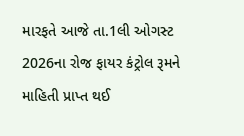મારફતે આજે તા.1લી ઓગસ્ટ 2026ના રોજ ફાયર કંટ્રોલ રૂમને માહિતી પ્રાપ્ત થઈ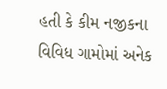હતી કે કીમ નજીકના વિવિધ ગામોમાં અનેક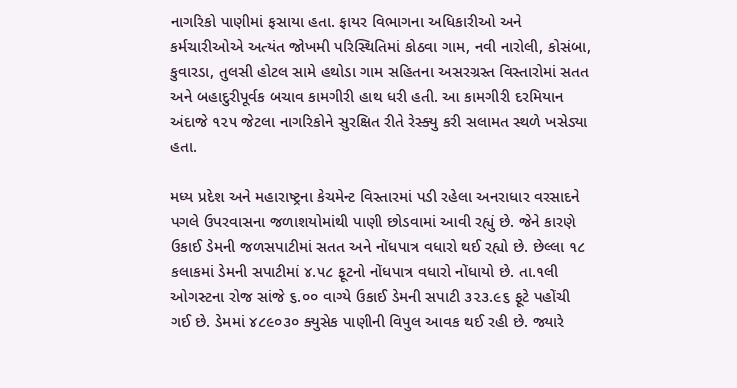નાગરિકો પાણીમાં ફસાયા હતા. ફાયર વિભાગના અધિકારીઓ અને કર્મચારીઓએ અત્યંત જોખમી પરિસ્થિતિમાં કોઠવા ગામ, નવી નારોલી, કોસંબા, કુવારડા, તુલસી હોટલ સામે હથોડા ગામ સહિતના અસરગ્રસ્ત વિસ્તારોમાં સતત અને બહાદુરીપૂર્વક બચાવ કામગીરી હાથ ધરી હતી. આ કામગીરી દરમિયાન અંદાજે ૧૨૫ જેટલા નાગરિકોને સુરક્ષિત રીતે રેસ્ક્યુ કરી સલામત સ્થળે ખસેડ્યા હતા.

મધ્ય પ્રદેશ અને મહારાષ્ટ્રના કેચમેન્ટ વિસ્તારમાં પડી રહેલા અનરાધાર વરસાદને પગલે ઉપરવાસના જળાશયોમાંથી પાણી છોડવામાં આવી રહ્યું છે. જેને કારણે ઉકાઈ ડેમની જળસપાટીમાં સતત અને નોંધપાત્ર વધારો થઈ રહ્યો છે. છેલ્લા ૧૮ કલાકમાં ડેમની સપાટીમાં ૪.૫૮ ફૂટનો નોંધપાત્ર વધારો નોંધાયો છે. તા.૧લી ઓગસ્ટના રોજ સાંજે ૬.૦૦ વાગ્યે ઉકાઈ ડેમની સપાટી ૩૨૩.૯૬ ફૂટે પહોંચી ગઈ છે. ડેમમાં ૪૮૯૦૩૦ ક્યુસેક પાણીની વિપુલ આવક થઈ રહી છે. જ્યારે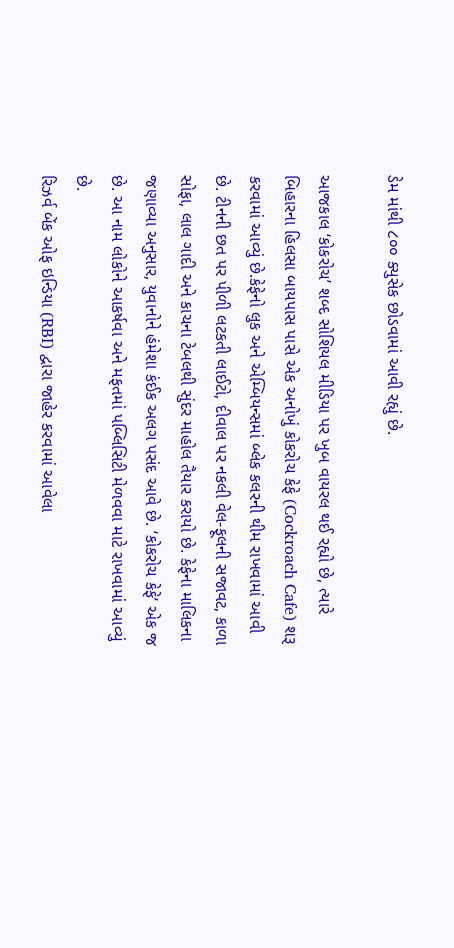ડેમ માંથી ૮૦૦ ક્યુસેક છોડવામાં આવી રહ્યું છે.

આજકાલ ‘કોકરોચ’ શબ્દ સોશિયલ મીડિયા પર ખુબ વાયરલ થઈ રહ્યો છે, ત્યારે બિહારના હિલસા બાયપાસ પાસે એક અનોખું કોકરોચ કેફે (Cockroach Cafe) શરૂ કરવામાં આવ્યું છે.કેફેનો લુક અને એમ્બિયન્સમાં બ્લેક કલરની થીમ રાખવામાં આવી છે. ટીનની છત પર પીળી લટકતી લાઈટો, દીવાલ પર નકલી વેલ-ફૂલની સજાવટ, કાળા સોફા, લાલ ગાદી અને કાચના ટેબલથી સુંદર માહોલ તૈયાર કરાયો છે. કેફેના માલિકના જણાવ્યા અનુસાર, યુવાનોને હંમેશા કંઈક અલગ પસંદ આવે છે. ‘કોકરોચ કેફે’ એક જ છે. આ નામ લોકોને આકર્ષવા અને મફતમાં પબ્લિસિટી મેળવવા માટે રાખવામાં આવ્યું છે.
રિઝર્વ બેંક ઓફ ઇન્ડિયા (RBI) દ્વારા જાહેર કરવામાં આવેલા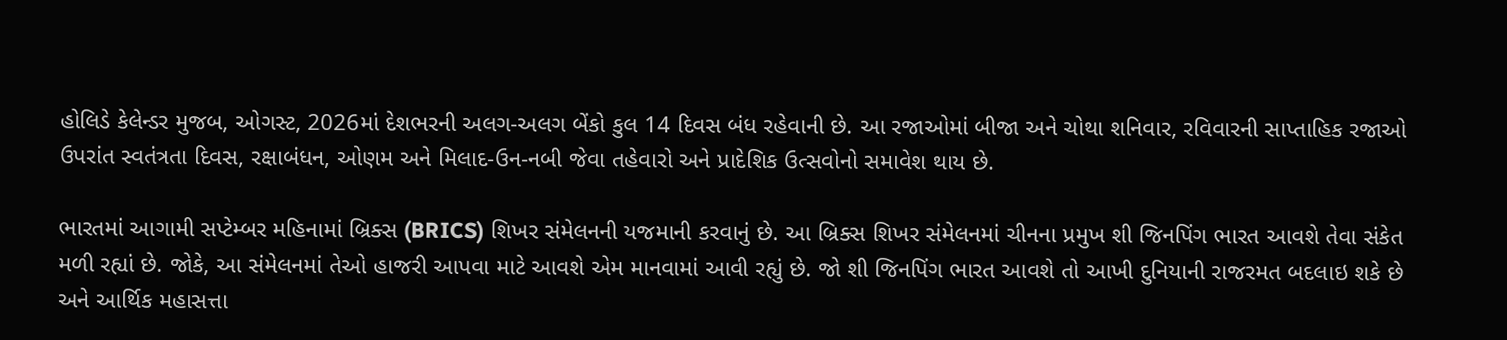હોલિડે કેલેન્ડર મુજબ, ઓગસ્ટ, 2026માં દેશભરની અલગ-અલગ બેંકો કુલ 14 દિવસ બંધ રહેવાની છે. આ રજાઓમાં બીજા અને ચોથા શનિવાર, રવિવારની સાપ્તાહિક રજાઓ ઉપરાંત સ્વતંત્રતા દિવસ, રક્ષાબંધન, ઓણમ અને મિલાદ-ઉન-નબી જેવા તહેવારો અને પ્રાદેશિક ઉત્સવોનો સમાવેશ થાય છે.

ભારતમાં આગામી સપ્ટેમ્બર મહિનામાં બ્રિક્સ (BRICS) શિખર સંમેલનની યજમાની કરવાનું છે. આ બ્રિક્સ શિખર સંમેલનમાં ચીનના પ્રમુખ શી જિનપિંગ ભારત આવશે તેવા સંકેત મળી રહ્યાં છે. જોકે, આ સંમેલનમાં તેઓ હાજરી આપવા માટે આવશે એમ માનવામાં આવી રહ્યું છે. જો શી જિનપિંગ ભારત આવશે તો આખી દુનિયાની રાજરમત બદલાઇ શકે છે અને આર્થિક મહાસત્તા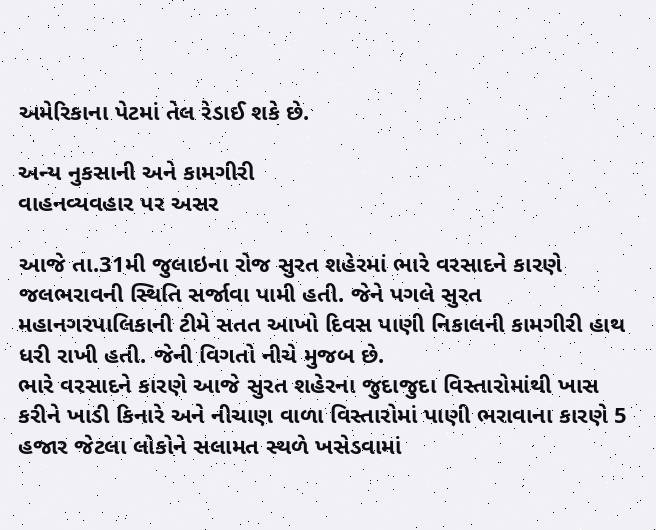અમેરિકાના પેટમાં તેલ રેડાઈ શકે છે.

અન્ય નુકસાની અને કામગીરી
વાહનવ્યવહાર પર અસર

આજે તા.31મી જુલાઇના રોજ સુરત શહેરમાં ભારે વરસાદને કારણે જલભરાવની સ્થિતિ સર્જાવા પામી હતી. જેને પગલે સુરત મહાનગરપાલિકાની ટીમે સતત આખો દિવસ પાણી નિકાલની કામગીરી હાથ ધરી રાખી હતી. જેની વિગતો નીચે મુજબ છે.
ભારે વરસાદને કારણે આજે સુરત શહેરના જુદાજુદા વિસ્તારોમાંથી ખાસ કરીને ખાડી કિનારે અને નીચાણ વાળા વિસ્તારોમાં પાણી ભરાવાના કારણે 5 હજાર જેટલા લોકોને સલામત સ્થળે ખસેડવામાં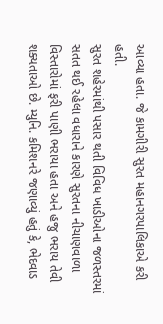આવ્યા હતા. જે કામગીરી સુરત મહાનગરપાલિકાએ કરી હતી.
સુરત શહેરમાંથી પસાર થતી વિવિધ ખાડીઓના જળસ્તરમાં સતત થઈ રહેલા વધારાને કારણે સુરતના નીચાણવાળા વિસ્તારોમાં ફરી પાણી ભરાયા હતા અને હજુ ભરાય તેવી શક્યતાઓ છે. મ્યુનિ. કમિશનરે જણાવ્યું હતું કે, ભેદવાડ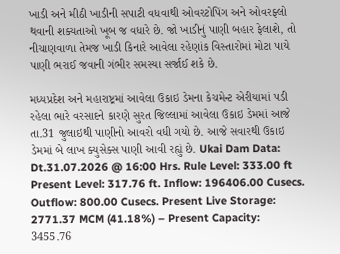ખાડી અને મીઠી ખાડીની સપાટી વધવાથી ઓવરટોપિંગ અને ઓવરફ્લો થવાની શક્યતાઓ ખૂબ જ વધારે છે. જો ખાડીનું પાણી બહાર ફેલાશે, તો નીચાણવાળા તેમજ ખાડી કિનારે આવેલા રહેણાંક વિસ્તારોમાં મોટા પાયે પાણી ભરાઈ જવાની ગંભીર સમસ્યા સર્જાઈ શકે છે.

મધ્યપ્રદેશ અને મહારાષ્ટ્રમાં આવેલા ઉકાઇ ડેમના કેચમેન્ટ એરીયામાં પડી રહેલા ભારે વરસાદને કારણે સુરત જિલ્લામાં આવેલા ઉકાઇ ડેમમાં આજે તા.31 જુલાઇથી પાણીનો આવરો વધી ગયો છે. આજે સવારથી ઉકાઇ ડેમમાં બે લાખ ક્યુસેક્સ પાણી આવી રહ્યું છે. Ukai Dam Data: Dt.31.07.2026 @ 16:00 Hrs. Rule Level: 333.00 ft Present Level: 317.76 ft. Inflow: 196406.00 Cusecs. Outflow: 800.00 Cusecs. Present Live Storage: 2771.37 MCM (41.18%) – Present Capacity: 3455.76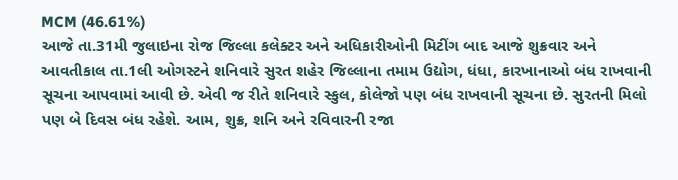MCM (46.61%)
આજે તા.31મી જુલાઇના રોજ જિલ્લા કલેક્ટર અને અધિકારીઓની મિટીંગ બાદ આજે શુક્રવાર અને આવતીકાલ તા.1લી ઓગસ્ટને શનિવારે સુરત શહેર જિલ્લાના તમામ ઉદ્યોગ, ધંધા, કારખાનાઓ બંધ રાખવાની સૂચના આપવામાં આવી છે. એવી જ રીતે શનિવારે સ્કુલ, કોલેજો પણ બંધ રાખવાની સૂચના છે. સુરતની મિલો પણ બે દિવસ બંધ રહેશે. આમ, શુક્ર, શનિ અને રવિવારની રજા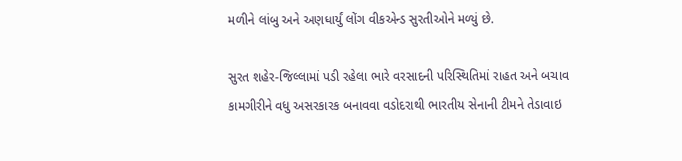મળીને લાંબુ અને અણધાર્યું લોંગ વીકએન્ડ સુરતીઓને મળ્યું છે.

સુરત શહેર-જિલ્લામાં પડી રહેલા ભારે વરસાદની પરિસ્થિતિમાં રાહત અને બચાવ કામગીરીને વધુ અસરકારક બનાવવા વડોદરાથી ભારતીય સેનાની ટીમને તેડાવાઇ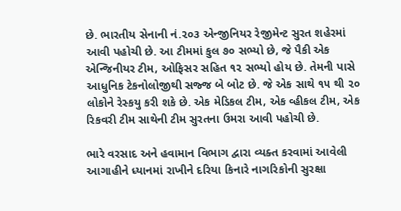છે. ભારતીય સેનાની નં.૨૦૩ એન્જીનિયર રેજીમેન્ટ સુરત શહેરમાં આવી પહોચી છે. આ ટીમમાં કુલ ૭૦ સભ્યો છે, જે પૈકી એક એન્જિનીયર ટીમ, ઓફિસર સહિત ૧૨ સભ્યો હોય છે. તેમની પાસે આધુનિક ટેકનોલોજીથી સજ્જ બે બોટ છે. જે એક સાથે ૧૫ થી ૨૦ લોકોને રેસ્કયુ કરી શકે છે. એક મેડિકલ ટીમ, એક વ્હીકલ ટીમ, એક રિકવરી ટીમ સાથેની ટીમ સુરતના ઉમરા આવી પહોચી છે.

ભારે વરસાદ અને હવામાન વિભાગ દ્વારા વ્યક્ત કરવામાં આવેલી આગાહીને ધ્યાનમાં રાખીને દરિયા કિનારે નાગરિકોની સુરક્ષા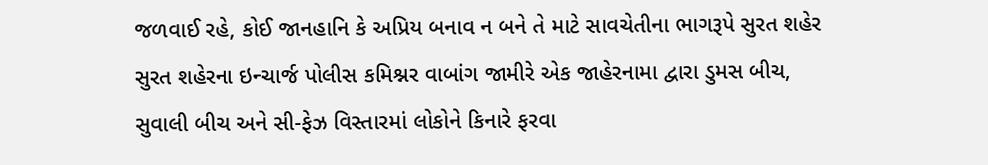જળવાઈ રહે, કોઈ જાનહાનિ કે અપ્રિય બનાવ ન બને તે માટે સાવચેતીના ભાગરૂપે સુરત શહેર સુરત શહેરના ઇન્ચાર્જ પોલીસ કમિશ્નર વાબાંગ જામીરે એક જાહેરનામા દ્વારા ડુમસ બીચ, સુવાલી બીચ અને સી-ફેઝ વિસ્તારમાં લોકોને કિનારે ફરવા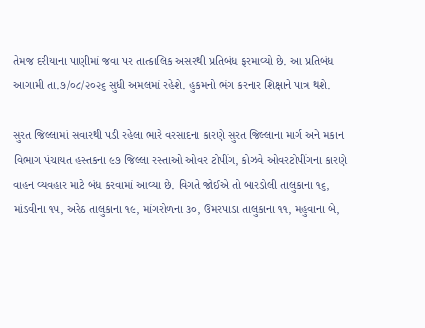તેમજ દરીયાના પાણીમાં જવા પર તાત્કાલિક અસરથી પ્રતિબંધ ફરમાવ્યો છે. આ પ્રતિબંધ આગામી તા.૭/૦૮/૨૦૨૬ સુધી અમલમાં રહેશે. હુકમનો ભંગ કરનાર શિક્ષાને પાત્ર થશે.

સુરત જિલ્લામાં સવારથી પડી રહેલા ભારે વરસાદના કારણે સુરત જિલ્લાના માર્ગ અને મકાન વિભાગ પંચાયત હસ્તકના ૯૭ જિલ્લા રસ્તાઓ ઓવર ટોપીંગ, કોઝવે ઓવરટોપીંગના કારણે વાહન વ્યવહાર માટે બંધ કરવામાં આવ્યા છે. વિગતે જોઈએ તો બારડોલી તાલુકાના ૧૬, માંડવીના ૧૫, અરેઠ તાલુકાના ૧૯, માંગરોળના ૩૦, ઉમરપાડા તાલુકાના ૧૧, મહુવાના બે,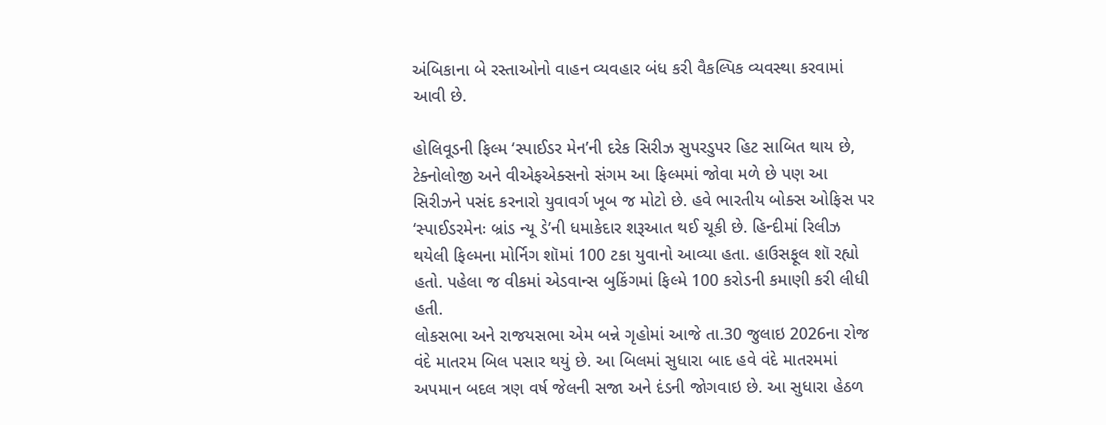અંબિકાના બે રસ્તાઓનો વાહન વ્યવહાર બંધ કરી વૈકલ્પિક વ્યવસ્થા કરવામાં આવી છે.

હોલિવૂડની ફિલ્મ ‘સ્પાઈડર મેન’ની દરેક સિરીઝ સુપરડુપર હિટ સાબિત થાય છે, ટેક્નોલોજી અને વીએફએક્સનો સંગમ આ ફિલ્મમાં જોવા મળે છે પણ આ સિરીઝને પસંદ કરનારો યુવાવર્ગ ખૂબ જ મોટો છે. હવે ભારતીય બોક્સ ઓફિસ પર ‘સ્પાઈડરમેનઃ બ્રાંડ ન્યૂ ડે’ની ધમાકેદાર શરૂઆત થઈ ચૂકી છે. હિન્દીમાં રિલીઝ થયેલી ફિલ્મના મોર્નિગ શૉમાં 100 ટકા યુવાનો આવ્યા હતા. હાઉસફૂલ શૉ રહ્યો હતો. પહેલા જ વીકમાં એડવાન્સ બુકિંગમાં ફિલ્મે 100 કરોડની કમાણી કરી લીધી હતી.
લોકસભા અને રાજયસભા એમ બન્ને ગૃહોમાં આજે તા.30 જુલાઇ 2026ના રોજ વંદે માતરમ બિલ પસાર થયું છે. આ બિલમાં સુધારા બાદ હવે વંદે માતરમમાં અપમાન બદલ ત્રણ વર્ષ જેલની સજા અને દંડની જોગવાઇ છે. આ સુધારા હેઠળ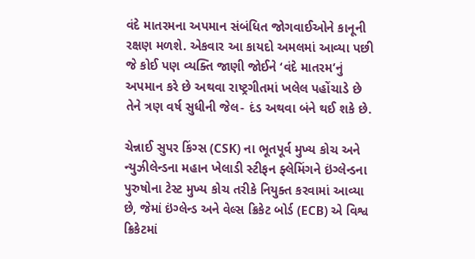વંદે માતરમના અપમાન સંબંધિત જોગવાઈઓને કાનૂની રક્ષણ મળશે. એકવાર આ કાયદો અમલમાં આવ્યા પછી જે કોઈ પણ વ્યક્તિ જાણી જોઈને ‘વંદે માતરમ’નું અપમાન કરે છે અથવા રાષ્ટ્રગીતમાં ખલેલ પહોંચાડે છે તેને ત્રણ વર્ષ સુધીની જેલ- દંડ અથવા બંને થઈ શકે છે.

ચેન્નાઈ સુપર કિંગ્સ (CSK) ના ભૂતપૂર્વ મુખ્ય કોચ અને ન્યુઝીલેન્ડના મહાન ખેલાડી સ્ટીફન ફ્લેમિંગને ઇંગ્લેન્ડના પુરુષોના ટેસ્ટ મુખ્ય કોચ તરીકે નિયુક્ત કરવામાં આવ્યા છે, જેમાં ઇંગ્લેન્ડ અને વેલ્સ ક્રિકેટ બોર્ડ (ECB) એ વિશ્વ ક્રિકેટમાં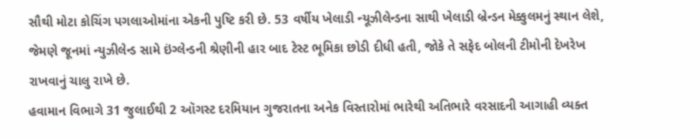સૌથી મોટા કોચિંગ પગલાઓમાંના એકની પુષ્ટિ કરી છે. 53 વર્ષીય ખેલાડી ન્યૂઝીલેન્ડના સાથી ખેલાડી બ્રેન્ડન મેક્કુલમનું સ્થાન લેશે, જેમણે જૂનમાં ન્યુઝીલેન્ડ સામે ઇંગ્લેન્ડની શ્રેણીની હાર બાદ ટેસ્ટ ભૂમિકા છોડી દીધી હતી, જોકે તે સફેદ બોલની ટીમોની દેખરેખ રાખવાનું ચાલુ રાખે છે.
હવામાન વિભાગે 31 જુલાઈથી 2 ઑગસ્ટ દરમિયાન ગુજરાતના અનેક વિસ્તારોમાં ભારેથી અતિભારે વરસાદની આગાહી વ્યક્ત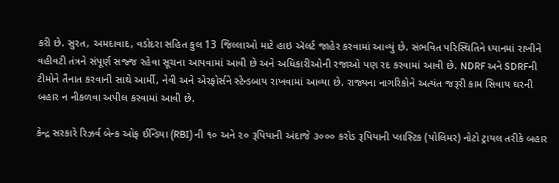કરી છે. સુરત, અમદાવાદ, વડોદરા સહિત કુલ 13 જિલ્લાઓ માટે હાઇ ઍલર્ટ જાહેર કરવામાં આવ્યું છે. સંભવિત પરિસ્થિતિને ધ્યાનમાં રાખીને વહીવટી તંત્રને સંપૂર્ણ સજ્જ રહેવા સૂચના આપવામાં આવી છે અને અધિકારીઓની રજાઓ પણ રદ કરવામાં આવી છે. NDRF અને SDRFની ટીમોને તૈનાત કરવાની સાથે આર્મી, નેવી અને એરફોર્સને સ્ટેન્ડબાય રાખવામાં આવ્યા છે. રાજ્યના નાગરિકોને અત્યંત જરૂરી કામ સિવાય ઘરની બહાર ન નીકળવા અપીલ કરવામાં આવી છે.

કેન્દ્ર સરકારે રિઝર્વ બેન્ક ઓફ ઈન્ડિયા (RBI) ની ૧૦ અને ૨૦ રૂપિયાની અંદાજે ૩૦૦૦ કરોડ રૂપિયાની પ્લાસ્ટિક (પોલિમર) નોટો ટ્રાયલ તરીકે બહાર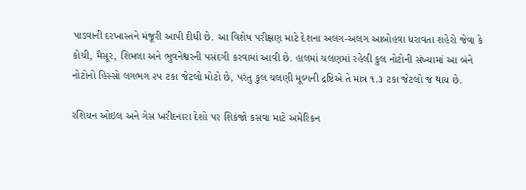પાડવાની દરખાસ્તને મંજૂરી આપી દીધી છે. આ વિશેષ પરીક્ષણ માટે દેશના અલગ-અલગ આબોહવા ધરાવતા શહેરો જેવા કે કોચી, મૈસૂર, શિમલા અને ભુવનેશ્વરની પસંદગી કરવામાં આવી છે. હાલમાં ચલણમાં રહેલી કુલ નોટોની સંખ્યામાં આ બંને નોટોનો હિસ્સો લગભગ ૨૫ ટકા જેટલો મોટો છે, પરંતુ કુલ ચલણી મૂલ્યની દ્રષ્ટિએ તે માત્ર ૧.૩ ટકા જેટલો જ થાય છે.

રશિયન ઓઇલ અને ગેસ ખરીદનારા દેશો પર શિકંજો કસવા માટે અમેરિકન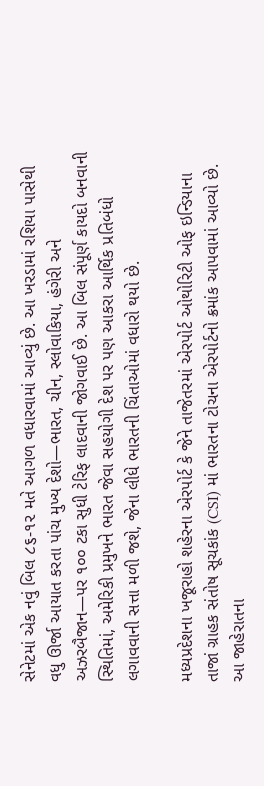સેનેટમાં એક નવું બિલ ૮૬-૧૨ મતે આગળ વધારવામાં આવ્યું છે. આ ખરડામાં રશિયા પાસેથી વધુ ઊર્જા આયાત કરતા પાંચ મુખ્ય દેશો—ભારત, ચીન, સ્લોવાકિયા, હંગેરી અને અઝરબૈજાન—પર ૧૦૦ ટકા સુધી ટેરિફ લાદવાની જોગવાઈ છે. આ બિલ સંપૂર્ણ કાયદો બનવાની સ્થિતિમાં, અમેરિકી પ્રમુખને ભારત જેવા સહયોગી દેશ પર પણ આકરા આર્થિક પ્રતિબંધો લગાવવાની સત્તા મળી જશે, જેના લીધે ભારતની ચિંતાઓમાં વધારો થયો છે.

મધ્યપ્રદેશના ખજૂરાહો શહેરના એરપોર્ટ કે જેને તાજેતરમાં એરપોર્ટ ઓથોરિટી ઓફ ઇન્ડિયાના તાજાં ગ્રાહક સંતોષ સૂચકાંક (CSI) માં ભારતના ટોચના એરપોર્ટનો ક્રમાંક આપવામાં આવ્યો છે. આ જાહેરાતના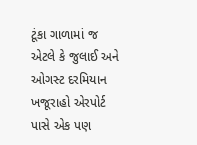ટૂંકા ગાળામાં જ એટલે કે જુલાઈ અને ઓગસ્ટ દરમિયાન ખજૂરાહો એરપોર્ટ પાસે એક પણ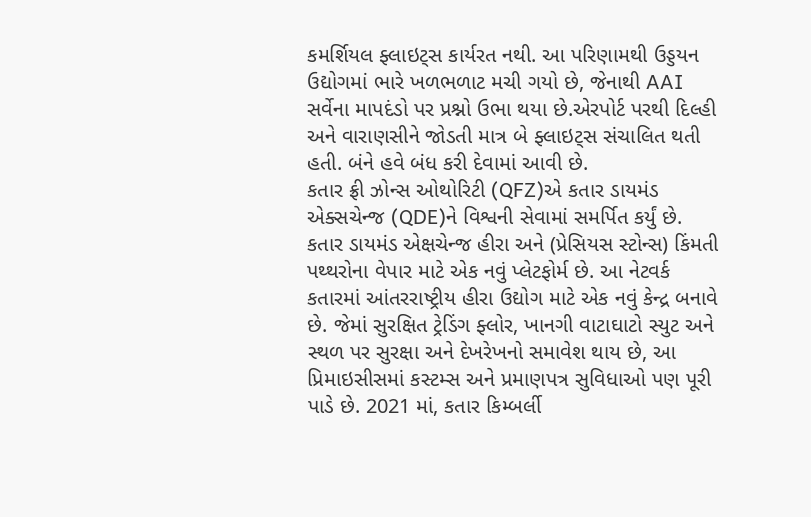કમર્શિયલ ફ્લાઇટ્સ કાર્યરત નથી. આ પરિણામથી ઉડ્ડયન ઉદ્યોગમાં ભારે ખળભળાટ મચી ગયો છે, જેનાથી AAI સર્વેના માપદંડો પર પ્રશ્નો ઉભા થયા છે.એરપોર્ટ પરથી દિલ્હી અને વારાણસીને જોડતી માત્ર બે ફ્લાઇટ્સ સંચાલિત થતી હતી. બંને હવે બંધ કરી દેવામાં આવી છે.
કતાર ફ્રી ઝોન્સ ઓથોરિટી (QFZ)એ કતાર ડાયમંડ એક્સચેન્જ (QDE)ને વિશ્વની સેવામાં સમર્પિત કર્યું છે. કતાર ડાયમંડ એક્ષચેન્જ હીરા અને (પ્રેસિયસ સ્ટોન્સ) કિંમતી પથ્થરોના વેપાર માટે એક નવું પ્લેટફોર્મ છે. આ નેટવર્ક કતારમાં આંતરરાષ્ટ્રીય હીરા ઉદ્યોગ માટે એક નવું કેન્દ્ર બનાવે છે. જેમાં સુરક્ષિત ટ્રેડિંગ ફ્લોર, ખાનગી વાટાઘાટો સ્યુટ અને સ્થળ પર સુરક્ષા અને દેખરેખનો સમાવેશ થાય છે, આ પ્રિમાઇસીસમાં કસ્ટમ્સ અને પ્રમાણપત્ર સુવિધાઓ પણ પૂરી પાડે છે. 2021 માં, કતાર કિમ્બર્લી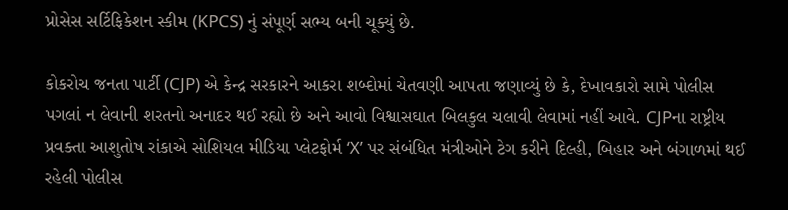પ્રોસેસ સર્ટિફિકેશન સ્કીમ (KPCS) નું સંપૂર્ણ સભ્ય બની ચૂક્યું છે.

કોકરોચ જનતા પાર્ટી (CJP) એ કેન્દ્ર સરકારને આકરા શબ્દોમાં ચેતવણી આપતા જણાવ્યું છે કે, દેખાવકારો સામે પોલીસ પગલાં ન લેવાની શરતનો અનાદર થઈ રહ્યો છે અને આવો વિશ્વાસઘાત બિલકુલ ચલાવી લેવામાં નહીં આવે. CJPના રાષ્ટ્રીય પ્રવક્તા આશુતોષ રાંકાએ સોશિયલ મીડિયા પ્લેટફોર્મ ‘X’ પર સંબંધિત મંત્રીઓને ટેગ કરીને દિલ્હી, બિહાર અને બંગાળમાં થઈ રહેલી પોલીસ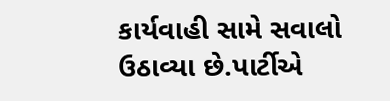કાર્યવાહી સામે સવાલો ઉઠાવ્યા છે.પાર્ટીએ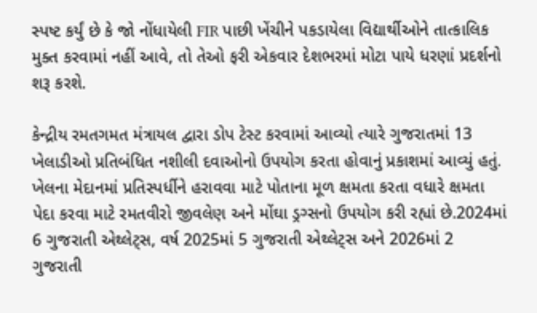સ્પષ્ટ કર્યું છે કે જો નોંધાયેલી FIR પાછી ખેંચીને પકડાયેલા વિદ્યાર્થીઓને તાત્કાલિક મુક્ત કરવામાં નહીં આવે, તો તેઓ ફરી એકવાર દેશભરમાં મોટા પાયે ધરણાં પ્રદર્શનો શરૂ કરશે.

કેન્દ્રીય રમતગમત મંત્રાયલ દ્વારા ડોપ ટેસ્ટ કરવામાં આવ્યો ત્યારે ગુજરાતમાં 13 ખેલાડીઓ પ્રતિબંધિત નશીલી દવાઓનો ઉપયોગ કરતા હોવાનું પ્રકાશમાં આવ્યું હતું. ખેલના મેદાનમાં પ્રતિસ્પર્ધીને હરાવવા માટે પોતાના મૂળ ક્ષમતા કરતા વધારે ક્ષમતા પેદા કરવા માટે રમતવીરો જીવલેણ અને મોંઘા ડ્રગ્સનો ઉપયોગ કરી રહ્યાં છે.2024માં 6 ગુજરાતી એથ્લેટ્સ, વર્ષ 2025માં 5 ગુજરાતી એથ્લેટ્સ અને 2026માં 2 ગુજરાતી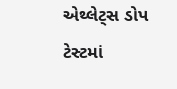એથ્લેટ્સ ડોપ ટેસ્ટમાં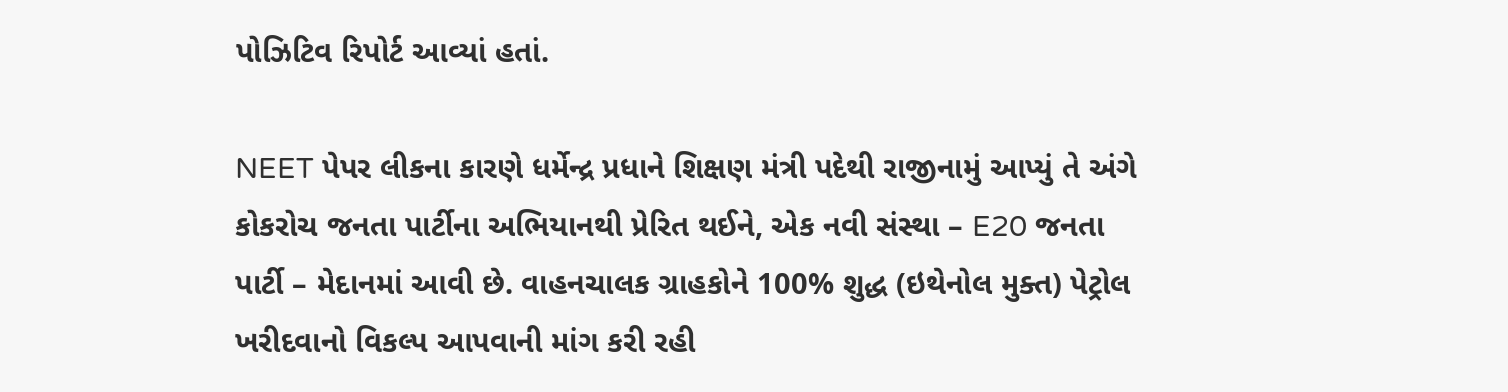પોઝિટિવ રિપોર્ટ આવ્યાં હતાં.

NEET પેપર લીકના કારણે ધર્મેન્દ્ર પ્રધાને શિક્ષણ મંત્રી પદેથી રાજીનામું આપ્યું તે અંગે કોકરોચ જનતા પાર્ટીના અભિયાનથી પ્રેરિત થઈને, એક નવી સંસ્થા – E20 જનતા પાર્ટી – મેદાનમાં આવી છે. વાહનચાલક ગ્રાહકોને 100% શુદ્ધ (ઇથેનોલ મુક્ત) પેટ્રોલ ખરીદવાનો વિકલ્પ આપવાની માંગ કરી રહી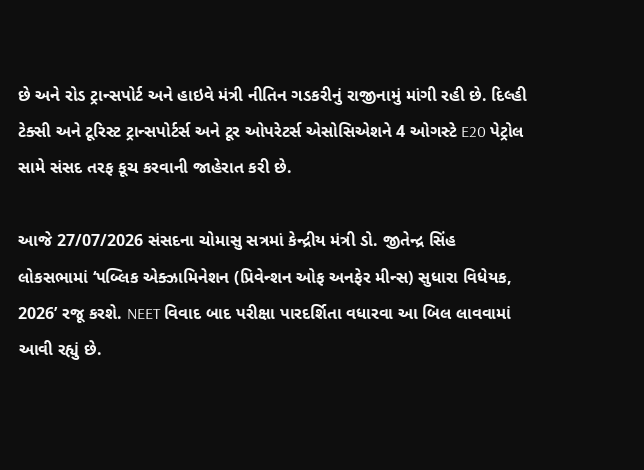છે અને રોડ ટ્રાન્સપોર્ટ અને હાઇવે મંત્રી નીતિન ગડકરીનું રાજીનામું માંગી રહી છે. દિલ્હી ટેક્સી અને ટૂરિસ્ટ ટ્રાન્સપોર્ટર્સ અને ટૂર ઓપરેટર્સ એસોસિએશને 4 ઓગસ્ટે E20 પેટ્રોલ સામે સંસદ તરફ કૂચ કરવાની જાહેરાત કરી છે.

આજે 27/07/2026 સંસદના ચોમાસુ સત્રમાં કેન્દ્રીય મંત્રી ડો. જીતેન્દ્ર સિંહ લોકસભામાં ‘પબ્લિક એક્ઝામિનેશન (પ્રિવેન્શન ઓફ અનફેર મીન્સ) સુધારા વિધેયક, 2026’ રજૂ કરશે. NEET વિવાદ બાદ પરીક્ષા પારદર્શિતા વધારવા આ બિલ લાવવામાં આવી રહ્યું છે.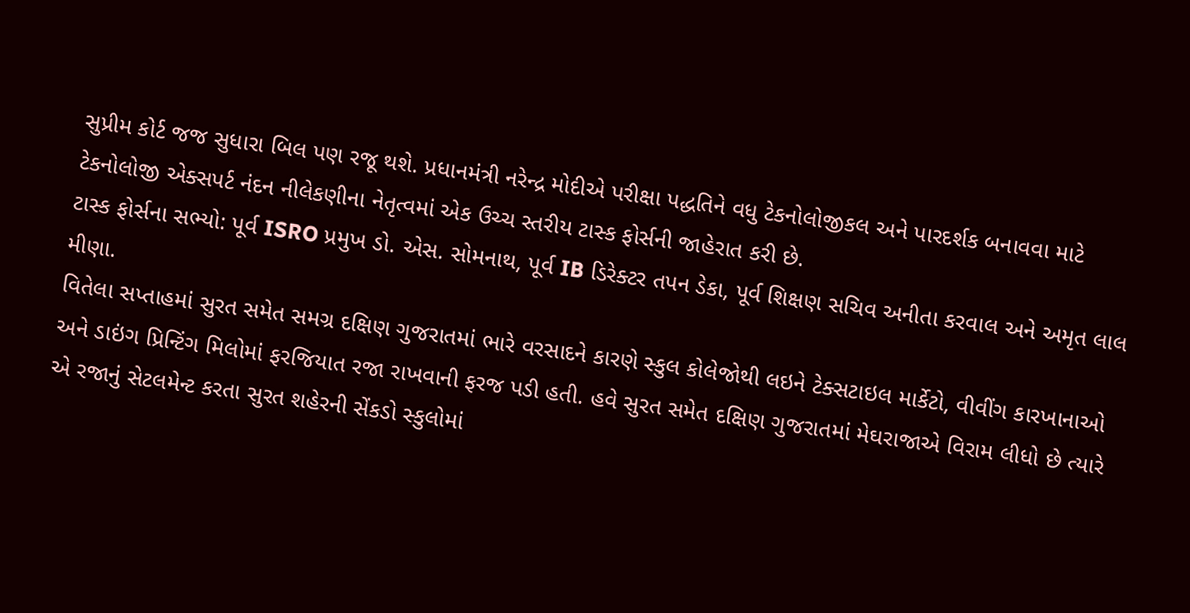સુપ્રીમ કોર્ટ જજ સુધારા બિલ પણ રજૂ થશે. પ્રધાનમંત્રી નરેન્દ્ર મોદીએ પરીક્ષા પદ્ધતિને વધુ ટેકનોલોજીકલ અને પારદર્શક બનાવવા માટે ટેકનોલોજી એક્સપર્ટ નંદન નીલેકણીના નેતૃત્વમાં એક ઉચ્ચ સ્તરીય ટાસ્ક ફોર્સની જાહેરાત કરી છે.
ટાસ્ક ફોર્સના સભ્યો: પૂર્વ ISRO પ્રમુખ ડો. એસ. સોમનાથ, પૂર્વ IB ડિરેક્ટર તપન ડેકા, પૂર્વ શિક્ષણ સચિવ અનીતા કરવાલ અને અમૃત લાલ મીણા.
વિતેલા સપ્તાહમાં સુરત સમેત સમગ્ર દક્ષિણ ગુજરાતમાં ભારે વરસાદને કારણે સ્કુલ કોલેજોથી લઇને ટેક્સટાઇલ માર્કેટો, વીવીંગ કારખાનાઓ અને ડાઇંગ પ્રિન્ટિંગ મિલોમાં ફરજિયાત રજા રાખવાની ફરજ પડી હતી. હવે સુરત સમેત દક્ષિણ ગુજરાતમાં મેઘરાજાએ વિરામ લીધો છે ત્યારે એ રજાનું સેટલમેન્ટ કરતા સુરત શહેરની સેંકડો સ્કુલોમાં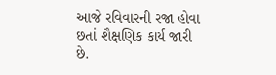આજે રવિવારની રજા હોવા છતાં શૈક્ષણિક કાર્ય જારી છે.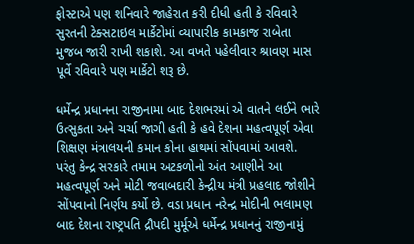ફોસ્ટાએ પણ શનિવારે જાહેરાત કરી દીધી હતી કે રવિવારે સુરતની ટેક્સટાઇલ માર્કેટોમાં વ્યાપારીક કામકાજ રાબેતા મુજબ જારી રાખી શકાશે. આ વખતે પહેલીવાર શ્રાવણ માસ પૂર્વે રવિવારે પણ માર્કેટો શરૂ છે.

ધર્મેન્દ્ર પ્રધાનના રાજીનામા બાદ દેશભરમાં એ વાતને લઈને ભારે ઉત્સુકતા અને ચર્ચા જાગી હતી કે હવે દેશના મહત્વપૂર્ણ એવા શિક્ષણ મંત્રાલયની કમાન કોના હાથમાં સોંપવામાં આવશે. પરંતુ કેન્દ્ર સરકારે તમામ અટકળોનો અંત આણીને આ મહત્વપૂર્ણ અને મોટી જવાબદારી કેન્દ્રીય મંત્રી પ્રહલાદ જોશીને સોંપવાનો નિર્ણય કર્યો છે. વડા પ્રધાન નરેન્દ્ર મોદીની ભલામણ બાદ દેશના રાષ્ટ્રપતિ દ્રૌપદી મુર્મૂએ ધર્મેન્દ્ર પ્રધાનનું રાજીનામું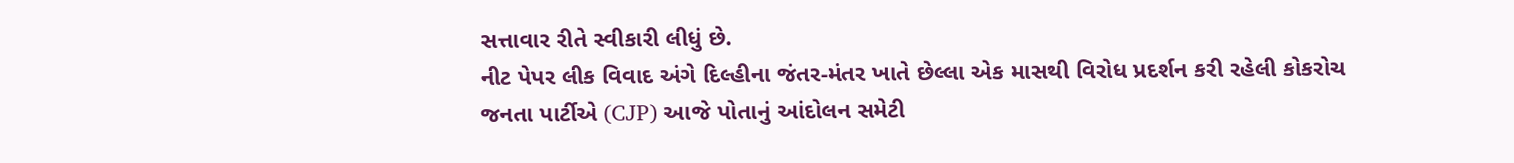સત્તાવાર રીતે સ્વીકારી લીધું છે.
નીટ પેપર લીક વિવાદ અંગે દિલ્હીના જંતર-મંતર ખાતે છેલ્લા એક માસથી વિરોધ પ્રદર્શન કરી રહેલી કોકરોચ જનતા પાર્ટીએ (CJP) આજે પોતાનું આંદોલન સમેટી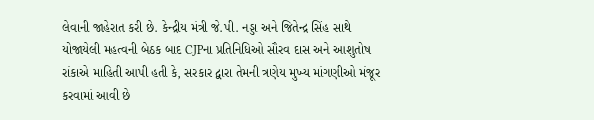લેવાની જાહેરાત કરી છે. કેન્દ્રીય મંત્રી જે.પી. નડ્ડા અને જિતેન્દ્ર સિંહ સાથે યોજાયેલી મહત્વની બેઠક બાદ CJPના પ્રતિનિધિઓ સૌરવ દાસ અને આશુતોષ રાંકાએ માહિતી આપી હતી કે, સરકાર દ્વારા તેમની ત્રણેય મુખ્ય માંગણીઓ મંજૂર કરવામાં આવી છે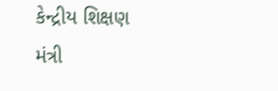કેન્દ્રીય શિક્ષણ મંત્રી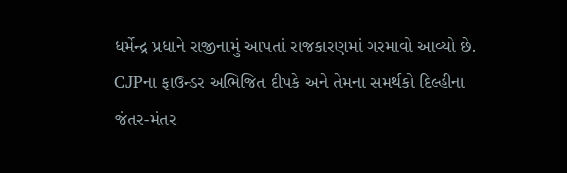ધર્મેન્દ્ર પ્રધાને રાજીનામું આપતાં રાજકારણમાં ગરમાવો આવ્યો છે. CJPના ફાઉન્ડર અભિજિત દીપકે અને તેમના સમર્થકો દિલ્હીના જંતર-મંતર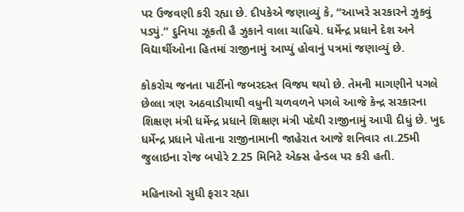પર ઉજવણી કરી રહ્યા છે. દીપકેએ જણાવ્યું કે, “આખરે સરકારને ઝુકવું પડ્યું.” દુનિયા ઝૂકતી હૈ ઝુકાને વાલા ચાહિયે. ધર્મેન્દ્ર પ્રધાને દેશ અને વિદ્યાર્થીઓના હિતમાં રાજીનામું આપ્યું હોવાનું પત્રમાં જણાવ્યું છે.

કોકરોચ જનતા પાર્ટીનો જબરદસ્ત વિજય થયો છે. તેમની માગણીને પગલે છેલ્લા ત્રણ અઠવાડીયાથી વધુની ચળવળને પગલે આજે કેન્દ્ર સરકારના શિક્ષણ મંત્રી ધર્મેન્દ્ર પ્રધાને શિક્ષણ મંત્રી પદેથી રાજીનામું આપી દીધું છે. ખુદ ધર્મેન્દ્ર પ્રધાને પોતાના રાજીનામાની જાહેરાત આજે શનિવાર તા.25મી જુલાઇના રોજ બપોરે 2.25 મિનિટે એક્સ હેન્ડલ પર કરી હતી.

મહિનાઓ સુધી ફરાર રહ્યા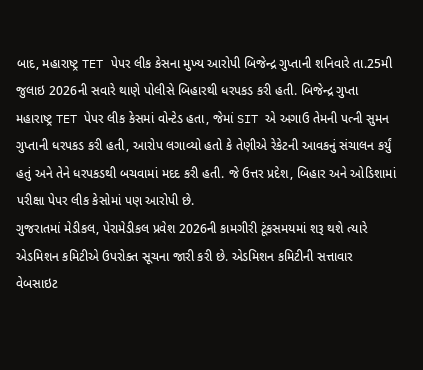બાદ, મહારાષ્ટ્ર TET પેપર લીક કેસના મુખ્ય આરોપી બિજેન્દ્ર ગુપ્તાની શનિવારે તા.25મી જુલાઇ 2026ની સવારે થાણે પોલીસે બિહારથી ધરપકડ કરી હતી. બિજેન્દ્ર ગુપ્તા મહારાષ્ટ્ર TET પેપર લીક કેસમાં વોન્ટેડ હતા, જેમાં SIT એ અગાઉ તેમની પત્ની સુમન ગુપ્તાની ધરપકડ કરી હતી, આરોપ લગાવ્યો હતો કે તેણીએ રેકેટની આવકનું સંચાલન કર્યું હતું અને તેને ધરપકડથી બચવામાં મદદ કરી હતી. જે ઉત્તર પ્રદેશ, બિહાર અને ઓડિશામાં પરીક્ષા પેપર લીક કેસોમાં પણ આરોપી છે.
ગુજરાતમાં મેડીકલ, પેરામેડીકલ પ્રવેશ 2026ની કામગીરી ટૂંકસમયમાં શરૂ થશે ત્યારે એડમિશન કમિટીએ ઉપરોક્ત સૂચના જારી કરી છે. એડમિશન કમિટીની સત્તાવાર વેબસાઇટ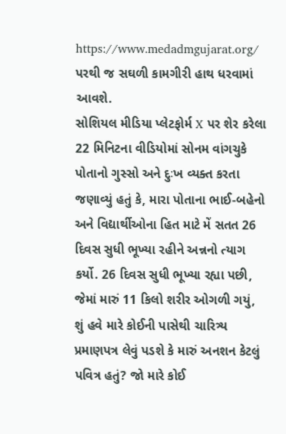https://www.medadmgujarat.org/ પરથી જ સઘળી કામગીરી હાથ ધરવામાં આવશે.
સોશિયલ મીડિયા પ્લેટફોર્મ X પર શેર કરેલા 22 મિનિટના વીડિયોમાં સોનમ વાંગચુકે પોતાનો ગુસ્સો અને દુઃખ વ્યક્ત કરતા જણાવ્યું હતું કે, મારા પોતાના ભાઈ-બહેનો અને વિદ્યાર્થીઓના હિત માટે મેં સતત 26 દિવસ સુધી ભૂખ્યા રહીને અન્નનો ત્યાગ કર્યો. 26 દિવસ સુધી ભૂખ્યા રહ્યા પછી, જેમાં મારું 11 કિલો શરીર ઓગળી ગયું, શું હવે મારે કોઈની પાસેથી ચારિત્ર્ય પ્રમાણપત્ર લેવું પડશે કે મારું અનશન કેટલું પવિત્ર હતું? જો મારે કોઈ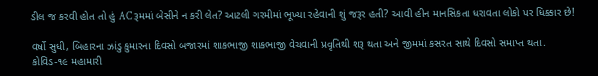ડીલ જ કરવી હોત તો હું AC રૂમમાં બેસીને ન કરી લેત? આટલી ગરમીમાં ભૂખ્યા રહેવાની શું જરૂર હતી? આવી હીન માનસિકતા ધરાવતા લોકો પર ધિક્કાર છે!

વર્ષો સુધી, બિહારના ઝાંડુ કુમારના દિવસો બજારમાં શાકભાજી શાકભાજી વેચવાની પ્રવૃતિથી શરૂ થતા અને જીમમાં કસરત સાથે દિવસો સમાપ્ત થતા. કોવિડ-૧૯ મહામારી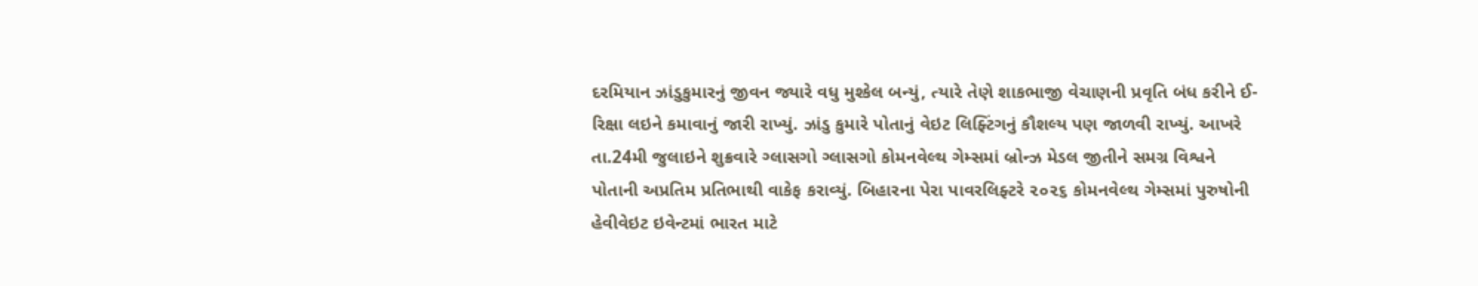દરમિયાન ઝાંડુકુમારનું જીવન જ્યારે વધુ મુશ્કેલ બન્યું, ત્યારે તેણે શાકભાજી વેચાણની પ્રવૃતિ બંધ કરીને ઈ-રિક્ષા લઇને કમાવાનું જારી રાખ્યું. ઝાંડુ કુમારે પોતાનું વેઇટ લિફ્ટિંગનું કૌશલ્ય પણ જાળવી રાખ્યું. આખરે તા.24મી જુલાઇને શુક્રવારે ગ્લાસગો ગ્લાસગો કોમનવેલ્થ ગેમ્સમાં બ્રોન્ઝ મેડલ જીતીને સમગ્ર વિશ્વને પોતાની અપ્રતિમ પ્રતિભાથી વાકેફ કરાવ્યું. બિહારના પેરા પાવરલિફ્ટરે ૨૦૨૬ કોમનવેલ્થ ગેમ્સમાં પુરુષોની હેવીવેઇટ ઇવેન્ટમાં ભારત માટે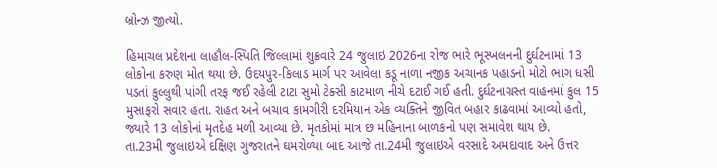બ્રોન્ઝ જીત્યો.

હિમાચલ પ્રદેશના લાહૌલ-સ્પિતિ જિલ્લામાં શુક્રવારે 24 જુલાઇ 2026ના રોજ ભારે ભૂસ્ખલનની દુર્ઘટનામાં 13 લોકોના કરુણ મોત થયા છે. ઉદયપુર-કિલાડ માર્ગ પર આવેલા કડૂ નાળા નજીક અચાનક પહાડનો મોટો ભાગ ધસી પડતાં કુલ્લુથી પાંગી તરફ જઈ રહેલી ટાટા સુમો ટેક્સી કાટમાળ નીચે દટાઈ ગઈ હતી. દુર્ઘટનાગ્રસ્ત વાહનમાં કુલ 15 મુસાફરો સવાર હતા. રાહત અને બચાવ કામગીરી દરમિયાન એક વ્યક્તિને જીવિત બહાર કાઢવામાં આવ્યો હતો, જ્યારે 13 લોકોનાં મૃતદેહ મળી આવ્યા છે. મૃતકોમાં માત્ર છ મહિનાના બાળકનો પણ સમાવેશ થાય છે.
તા.23મી જુલાઇએ દક્ષિણ ગુજરાતને ઘમરોળ્યા બાદ આજે તા.24મી જુલાઇએ વરસાદે અમદાવાદ અને ઉત્તર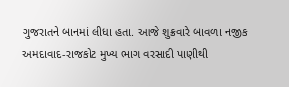ગુજરાતને બાનમાં લીધા હતા. આજે શુક્રવારે બાવળા નજીક અમદાવાદ-રાજકોટ મુખ્ય ભાગ વરસાદી પાણીથી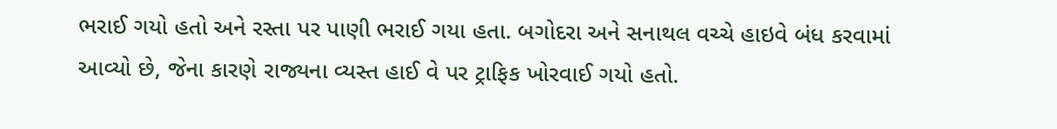ભરાઈ ગયો હતો અને રસ્તા પર પાણી ભરાઈ ગયા હતા. બગોદરા અને સનાથલ વચ્ચે હાઇવે બંધ કરવામાં આવ્યો છે, જેના કારણે રાજ્યના વ્યસ્ત હાઈ વે પર ટ્રાફિક ખોરવાઈ ગયો હતો.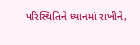પરિસ્થિતિને ધ્યાનમાં રાખીને,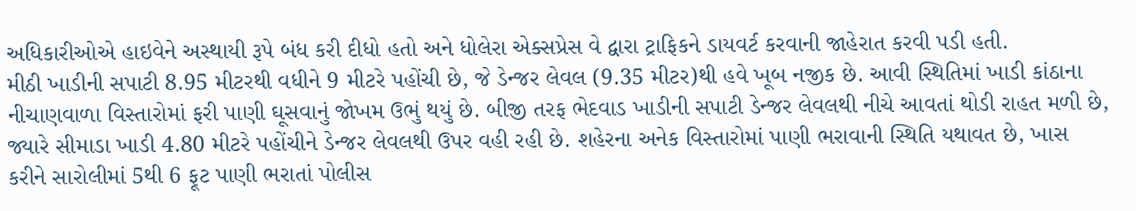અધિકારીઓએ હાઇવેને અસ્થાયી રૂપે બંધ કરી દીધો હતો અને ધોલેરા એક્સપ્રેસ વે દ્વારા ટ્રાફિકને ડાયવર્ટ કરવાની જાહેરાત કરવી પડી હતી.
મીઠી ખાડીની સપાટી 8.95 મીટરથી વધીને 9 મીટરે પહોંચી છે, જે ડેન્જર લેવલ (9.35 મીટર)થી હવે ખૂબ નજીક છે. આવી સ્થિતિમાં ખાડી કાંઠાના નીચાણવાળા વિસ્તારોમાં ફરી પાણી ઘૂસવાનું જોખમ ઉભું થયું છે. બીજી તરફ ભેદવાડ ખાડીની સપાટી ડેન્જર લેવલથી નીચે આવતાં થોડી રાહત મળી છે, જ્યારે સીમાડા ખાડી 4.80 મીટરે પહોંચીને ડેન્જર લેવલથી ઉપર વહી રહી છે. શહેરના અનેક વિસ્તારોમાં પાણી ભરાવાની સ્થિતિ યથાવત છે, ખાસ કરીને સારોલીમાં 5થી 6 ફૂટ પાણી ભરાતાં પોલીસ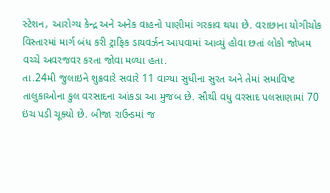સ્ટેશન, આરોગ્ય કેન્દ્ર અને અનેક વાહનો પાણીમાં ગરકાવ થયા છે. વરાછાના યોગીચોક વિસ્તારમાં માર્ગ બંધ કરી ટ્રાફિક ડાયવર્ઝન આપવામાં આવ્યું હોવા છતાં લોકો જોખમ વચ્ચે અવરજવર કરતા જોવા મળ્યા હતા.
તા.24મી જુલાઇને શુક્રવારે સવારે 11 વાગ્યા સુધીના સુરત અને તેમાં સમાવિષ્ટ તાલુકાઓના કુલ વરસાદના આંકડા આ મુજબ છે. સૌથી વધુ વરસાદ પલસાણામાં 70 ઇંચ પડી ચૂક્યો છે. બીજા રાઉન્ડમાં જ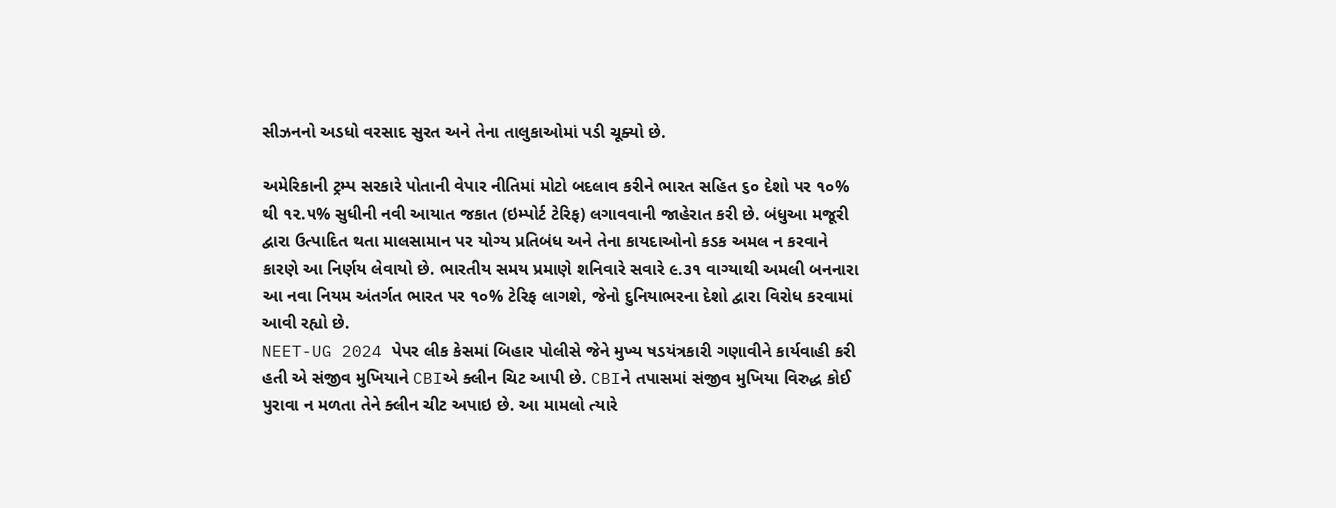સીઝનનો અડધો વરસાદ સુરત અને તેના તાલુકાઓમાં પડી ચૂક્યો છે.

અમેરિકાની ટ્રમ્પ સરકારે પોતાની વેપાર નીતિમાં મોટો બદલાવ કરીને ભારત સહિત ૬૦ દેશો પર ૧૦% થી ૧૨.૫% સુધીની નવી આયાત જકાત (ઇમ્પોર્ટ ટેરિફ) લગાવવાની જાહેરાત કરી છે. બંધુઆ મજૂરી દ્વારા ઉત્પાદિત થતા માલસામાન પર યોગ્ય પ્રતિબંધ અને તેના કાયદાઓનો કડક અમલ ન કરવાને કારણે આ નિર્ણય લેવાયો છે. ભારતીય સમય પ્રમાણે શનિવારે સવારે ૯.૩૧ વાગ્યાથી અમલી બનનારા આ નવા નિયમ અંતર્ગત ભારત પર ૧૦% ટેરિફ લાગશે, જેનો દુનિયાભરના દેશો દ્વારા વિરોધ કરવામાં આવી રહ્યો છે.
NEET-UG 2024 પેપર લીક કેસમાં બિહાર પોલીસે જેને મુખ્ય ષડયંત્રકારી ગણાવીને કાર્યવાહી કરી હતી એ સંજીવ મુખિયાને CBIએ ક્લીન ચિટ આપી છે. CBIને તપાસમાં સંજીવ મુખિયા વિરુદ્ધ કોઈ પુરાવા ન મળતા તેને ક્લીન ચીટ અપાઇ છે. આ મામલો ત્યારે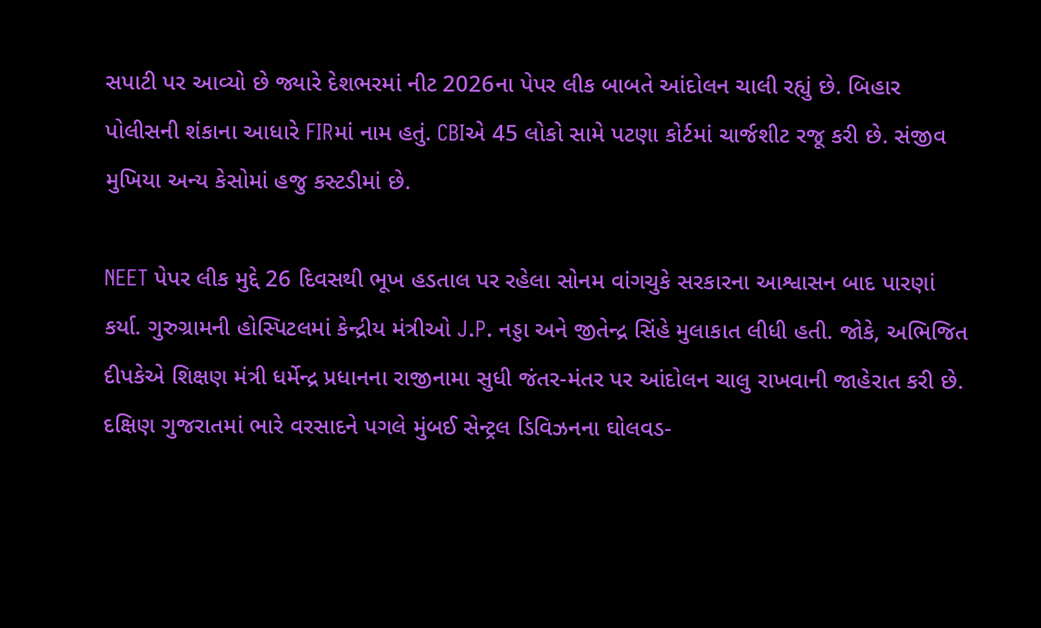સપાટી પર આવ્યો છે જ્યારે દેશભરમાં નીટ 2026ના પેપર લીક બાબતે આંદોલન ચાલી રહ્યું છે. બિહાર પોલીસની શંકાના આધારે FIRમાં નામ હતું. CBIએ 45 લોકો સામે પટણા કોર્ટમાં ચાર્જશીટ રજૂ કરી છે. સંજીવ મુખિયા અન્ય કેસોમાં હજુ કસ્ટડીમાં છે.

NEET પેપર લીક મુદ્દે 26 દિવસથી ભૂખ હડતાલ પર રહેલા સોનમ વાંગચુકે સરકારના આશ્વાસન બાદ પારણાં કર્યા. ગુરુગ્રામની હોસ્પિટલમાં કેન્દ્રીય મંત્રીઓ J.P. નડ્ડા અને જીતેન્દ્ર સિંહે મુલાકાત લીધી હતી. જોકે, અભિજિત દીપકેએ શિક્ષણ મંત્રી ધર્મેન્દ્ર પ્રધાનના રાજીનામા સુધી જંતર-મંતર પર આંદોલન ચાલુ રાખવાની જાહેરાત કરી છે.
દક્ષિણ ગુજરાતમાં ભારે વરસાદને પગલે મુંબઈ સેન્ટ્રલ ડિવિઝનના ઘોલવડ-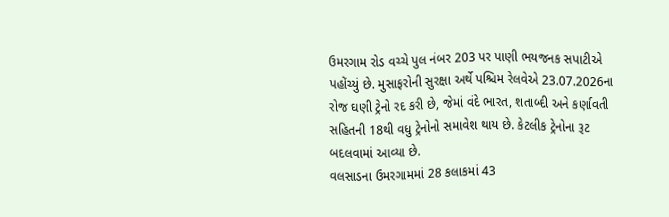ઉમરગામ રોડ વચ્ચે પુલ નંબર 203 પર પાણી ભયજનક સપાટીએ પહોંચ્યું છે. મુસાફરોની સુરક્ષા અર્થે પશ્ચિમ રેલવેએ 23.07.2026ના રોજ ઘણી ટ્રેનો રદ કરી છે, જેમાં વંદે ભારત, શતાબ્દી અને કર્ણાવતી સહિતની 18થી વધુ ટ્રેનોનો સમાવેશ થાય છે. કેટલીક ટ્રેનોના રૂટ બદલવામાં આવ્યા છે.
વલસાડના ઉમરગામમાં 28 કલાકમાં 43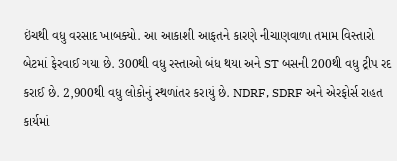ઇંચથી વધુ વરસાદ ખાબક્યો. આ આકાશી આફતને કારણે નીચાણવાળા તમામ વિસ્તારો બેટમાં ફેરવાઈ ગયા છે. 300થી વધુ રસ્તાઓ બંધ થયા અને ST બસની 200થી વધુ ટ્રીપ રદ કરાઈ છે. 2,900થી વધુ લોકોનું સ્થળાંતર કરાયું છે. NDRF, SDRF અને એરફોર્સ રાહત કાર્યમાં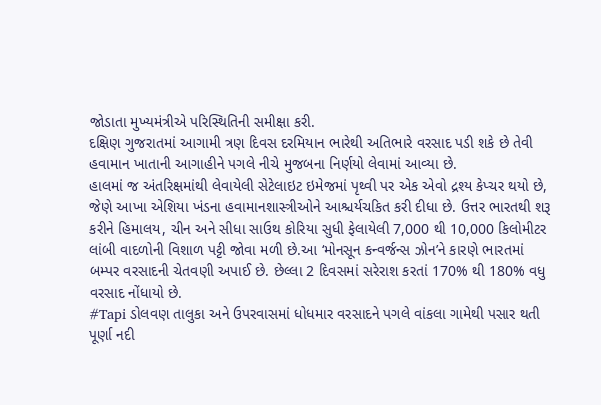જોડાતા મુખ્યમંત્રીએ પરિસ્થિતિની સમીક્ષા કરી.
દક્ષિણ ગુજરાતમાં આગામી ત્રણ દિવસ દરમિયાન ભારેથી અતિભારે વરસાદ પડી શકે છે તેવી હવામાન ખાતાની આગાહીને પગલે નીચે મુજબના નિર્ણયો લેવામાં આવ્યા છે.
હાલમાં જ અંતરિક્ષમાંથી લેવાયેલી સેટેલાઇટ ઇમેજમાં પૃથ્વી પર એક એવો દ્રશ્ય કેપ્ચર થયો છે, જેણે આખા એશિયા ખંડના હવામાનશાસ્ત્રીઓને આશ્ચર્યચકિત કરી દીધા છે. ઉત્તર ભારતથી શરૂ કરીને હિમાલય, ચીન અને સીધા સાઉથ કોરિયા સુધી ફેલાયેલી 7,000 થી 10,000 કિલોમીટર લાંબી વાદળોની વિશાળ પટ્ટી જોવા મળી છે.આ ‘મોનસૂન કન્વર્જન્સ ઝોન’ને કારણે ભારતમાં બમ્પર વરસાદની ચેતવણી અપાઈ છે. છેલ્લા 2 દિવસમાં સરેરાશ કરતાં 170% થી 180% વધુ વરસાદ નોંધાયો છે.
#Tapi ડોલવણ તાલુકા અને ઉપરવાસમાં ધોધમાર વરસાદને પગલે વાંકલા ગામેથી પસાર થતી પૂર્ણા નદી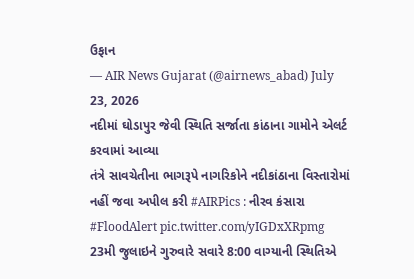ઉફાન
— AIR News Gujarat (@airnews_abad) July 23, 2026
નદીમાં ઘોડાપુર જેવી સ્થિતિ સર્જાતા કાંઠાના ગામોને એલર્ટ કરવામાં આવ્યા
તંત્રે સાવચેતીના ભાગરૂપે નાગરિકોને નદીકાંઠાના વિસ્તારોમાં નહીં જવા અપીલ કરી #AIRPics : નીરવ કંસારા #FloodAlert pic.twitter.com/yIGDxXRpmg
23મી જુલાઇને ગુરુવારે સવારે 8:00 વાગ્યાની સ્થિતિએ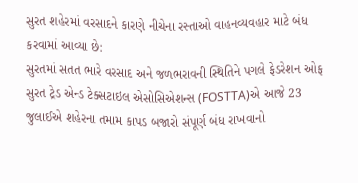સુરત શહેરમાં વરસાદને કારણે નીચેના રસ્તાઓ વાહનવ્યવહાર માટે બંધ કરવામાં આવ્યા છે:
સુરતમાં સતત ભારે વરસાદ અને જળભરાવની સ્થિતિને પગલે ફેડરેશન ઓફ સુરત ટ્રેડ એન્ડ ટેક્સટાઇલ એસોસિએશન્સ (FOSTTA)એ આજે 23 જુલાઈએ શહેરના તમામ કાપડ બજારો સંપૂર્ણ બંધ રાખવાનો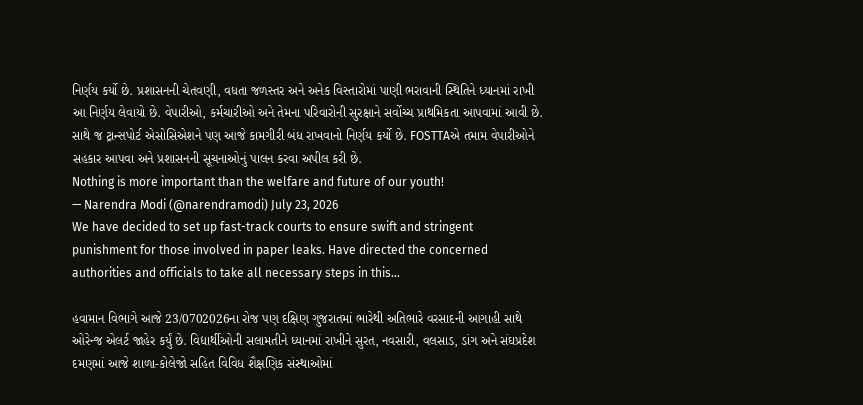નિર્ણય કર્યો છે. પ્રશાસનની ચેતવણી, વધતા જળસ્તર અને અનેક વિસ્તારોમાં પાણી ભરાવાની સ્થિતિને ધ્યાનમાં રાખી આ નિર્ણય લેવાયો છે. વેપારીઓ, કર્મચારીઓ અને તેમના પરિવારોની સુરક્ષાને સર્વોચ્ચ પ્રાથમિકતા આપવામાં આવી છે. સાથે જ ટ્રાન્સપોર્ટ એસોસિએશને પણ આજે કામગીરી બંધ રાખવાનો નિર્ણય કર્યો છે. FOSTTAએ તમામ વેપારીઓને સહકાર આપવા અને પ્રશાસનની સૂચનાઓનું પાલન કરવા અપીલ કરી છે.
Nothing is more important than the welfare and future of our youth!
— Narendra Modi (@narendramodi) July 23, 2026
We have decided to set up fast-track courts to ensure swift and stringent punishment for those involved in paper leaks. Have directed the concerned authorities and officials to take all necessary steps in this…

હવામાન વિભાગે આજે 23/0702026ના રોજ પણ દક્ષિણ ગુજરાતમાં ભારેથી અતિભારે વરસાદની આગાહી સાથે ઓરેન્જ એલર્ટ જાહેર કર્યું છે. વિદ્યાર્થીઓની સલામતીને ધ્યાનમાં રાખીને સુરત, નવસારી, વલસાડ, ડાંગ અને સંઘપ્રદેશ દમણમાં આજે શાળા-કોલેજો સહિત વિવિધ શૈક્ષણિક સંસ્થાઓમાં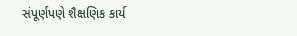સંપૂર્ણપણે શૈક્ષણિક કાર્ય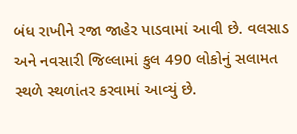બંધ રાખીને રજા જાહેર પાડવામાં આવી છે. વલસાડ અને નવસારી જિલ્લામાં કુલ 490 લોકોનું સલામત સ્થળે સ્થળાંતર કરવામાં આવ્યું છે.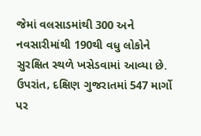જેમાં વલસાડમાંથી 300 અને નવસારીમાંથી 190થી વધુ લોકોને સુરક્ષિત સ્થળે ખસેડવામાં આવ્યા છે. ઉપરાંત, દક્ષિણ ગુજરાતમાં 547 માર્ગો પર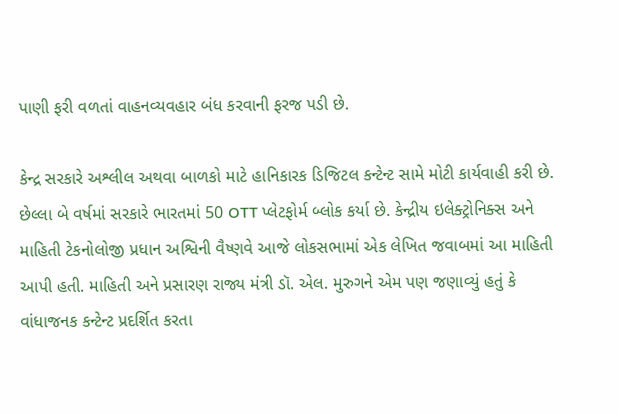પાણી ફરી વળતાં વાહનવ્યવહાર બંધ કરવાની ફરજ પડી છે.

કેન્દ્ર સરકારે અશ્લીલ અથવા બાળકો માટે હાનિકારક ડિજિટલ કન્ટેન્ટ સામે મોટી કાર્યવાહી કરી છે. છેલ્લા બે વર્ષમાં સરકારે ભારતમાં 50 OTT પ્લેટફોર્મ બ્લોક કર્યા છે. કેન્દ્રીય ઇલેક્ટ્રોનિક્સ અને માહિતી ટેકનોલોજી પ્રધાન અશ્વિની વૈષ્ણવે આજે લોકસભામાં એક લેખિત જવાબમાં આ માહિતી આપી હતી. માહિતી અને પ્રસારણ રાજ્ય મંત્રી ડૉ. એલ. મુરુગને એમ પણ જણાવ્યું હતું કે વાંધાજનક કન્ટેન્ટ પ્રદર્શિત કરતા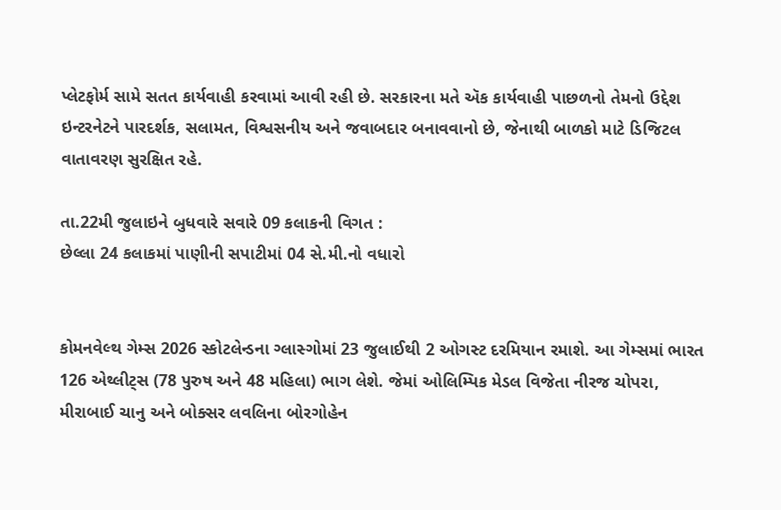પ્લેટફોર્મ સામે સતત કાર્યવાહી કરવામાં આવી રહી છે. સરકારના મતે ઍક કાર્યવાહી પાછળનો તેમનો ઉદ્દેશ ઇન્ટરનેટને પારદર્શક, સલામત, વિશ્વસનીય અને જવાબદાર બનાવવાનો છે, જેનાથી બાળકો માટે ડિજિટલ વાતાવરણ સુરક્ષિત રહે.

તા.22મી જુલાઇને બુધવારે સવારે 09 કલાકની વિગત :
છેલ્લા 24 કલાકમાં પાણીની સપાટીમાં 04 સે.મી.નો વધારો


કોમનવેલ્થ ગેમ્સ 2026 સ્કોટલેન્ડના ગ્લાસ્ગોમાં 23 જુલાઈથી 2 ઓગસ્ટ દરમિયાન રમાશે. આ ગેમ્સમાં ભારત 126 એથ્લીટ્સ (78 પુરુષ અને 48 મહિલા) ભાગ લેશે. જેમાં ઓલિમ્પિક મેડલ વિજેતા નીરજ ચોપરા, મીરાબાઈ ચાનુ અને બોક્સર લવલિના બોરગોહેન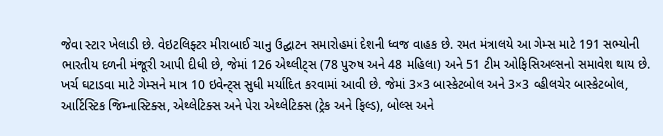જેવા સ્ટાર ખેલાડી છે. વેઇટલિફ્ટર મીરાબાઈ ચાનુ ઉદ્ઘાટન સમારોહમાં દેશની ધ્વજ વાહક છે. રમત મંત્રાલયે આ ગેમ્સ માટે 191 સભ્યોની ભારતીય દળની મંજૂરી આપી દીધી છે, જેમાં 126 એથ્લીટ્સ (78 પુરુષ અને 48 મહિલા) અને 51 ટીમ ઓફિસિઅલ્સનો સમાવેશ થાય છે. ખર્ચ ઘટાડવા માટે ગેમ્સને માત્ર 10 ઇવેન્ટ્સ સુધી મર્યાદિત કરવામાં આવી છે. જેમાં 3×3 બાસ્કેટબોલ અને 3×3 વ્હીલચેર બાસ્કેટબોલ, આર્ટિસ્ટિક જિમ્નાસ્ટિક્સ, એથ્લેટિક્સ અને પેરા એથ્લેટિક્સ (ટ્રેક અને ફિલ્ડ), બોલ્સ અને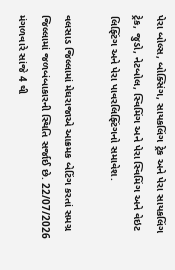પેરા બોલ્સ, બોક્સિંગ, સાયકલિંગ ટ્રેક અને પેરા સાયકલિંગ ટ્રેક, જુડો, નેટબોલ, સ્વિમિંગ અને પેરા સ્વિમિંગ અને વેઇટ લિફ્ટિંગ અને પેરા પાવરલિફ્ટિંગનો સમાવેશ.

વલસાડ જિલ્લામાં મેઘરાજાએ આક્રમક બેટિંગ કરતાં સમગ્ર જિલ્લામાં જળબંબાકારની સ્થિતિ સર્જાઈ છે. 22/07/2026 મંગળવારે સાંજે 4 થી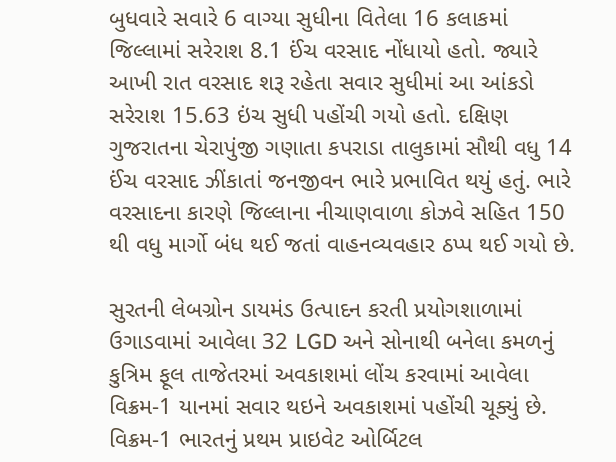બુધવારે સવારે 6 વાગ્યા સુધીના વિતેલા 16 કલાકમાં જિલ્લામાં સરેરાશ 8.1 ઈંચ વરસાદ નોંધાયો હતો. જ્યારે આખી રાત વરસાદ શરૂ રહેતા સવાર સુધીમાં આ આંકડો સરેરાશ 15.63 ઇંચ સુધી પહોંચી ગયો હતો. દક્ષિણ ગુજરાતના ચેરાપુંજી ગણાતા કપરાડા તાલુકામાં સૌથી વધુ 14 ઈંચ વરસાદ ઝીંકાતાં જનજીવન ભારે પ્રભાવિત થયું હતું. ભારે વરસાદના કારણે જિલ્લાના નીચાણવાળા કોઝવે સહિત 150 થી વધુ માર્ગો બંધ થઈ જતાં વાહનવ્યવહાર ઠપ્પ થઈ ગયો છે.

સુરતની લેબગ્રોન ડાયમંડ ઉત્પાદન કરતી પ્રયોગશાળામાં ઉગાડવામાં આવેલા 32 LGD અને સોનાથી બનેલા કમળનું કુત્રિમ ફૂલ તાજેતરમાં અવકાશમાં લોંચ કરવામાં આવેલા વિક્રમ-1 યાનમાં સવાર થઇને અવકાશમાં પહોંચી ચૂક્યું છે. વિક્રમ-1 ભારતનું પ્રથમ પ્રાઇવેટ ઓર્બિટલ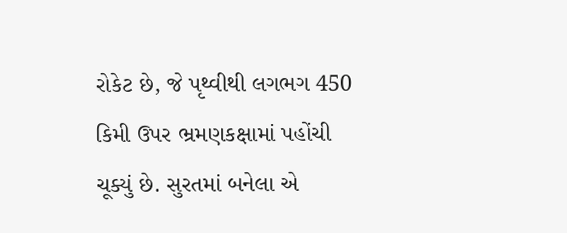રોકેટ છે, જે પૃથ્વીથી લગભગ 450 કિમી ઉપર ભ્રમણકક્ષામાં પહોંચી ચૂક્યું છે. સુરતમાં બનેલા એ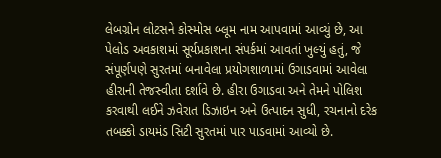લેબગ્રોન લોટસને કોસ્મોસ બ્લૂમ નામ આપવામાં આવ્યું છે, આ પેલોડ અવકાશમાં સૂર્યપ્રકાશના સંપર્કમાં આવતાં ખુલ્યું હતું, જે સંપૂર્ણપણે સુરતમાં બનાવેલા પ્રયોગશાળામાં ઉગાડવામાં આવેલા હીરાની તેજસ્વીતા દર્શાવે છે. હીરા ઉગાડવા અને તેમને પોલિશ કરવાથી લઈને ઝવેરાત ડિઝાઇન અને ઉત્પાદન સુધી, રચનાનો દરેક તબક્કો ડાયમંડ સિટી સુરતમાં પાર પાડવામાં આવ્યો છે.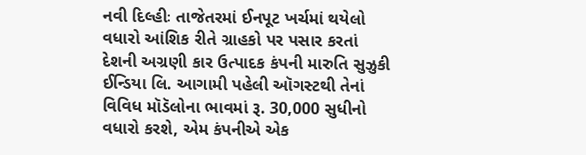નવી દિલ્હીઃ તાજેતરમાં ઈનપૂટ ખર્ચમાં થયેલો વધારો આંશિક રીતે ગ્રાહકો પર પસાર કરતાં દેશની અગ્રણી કાર ઉત્પાદક કંપની મારુતિ સુઝુકી ઈન્ડિયા લિ. આગામી પહેલી ઑગસ્ટથી તેનાં વિવિધ મૉડૅલોના ભાવમાં રૂ. 30,000 સુધીનો વધારો કરશે, એમ કંપનીએ એક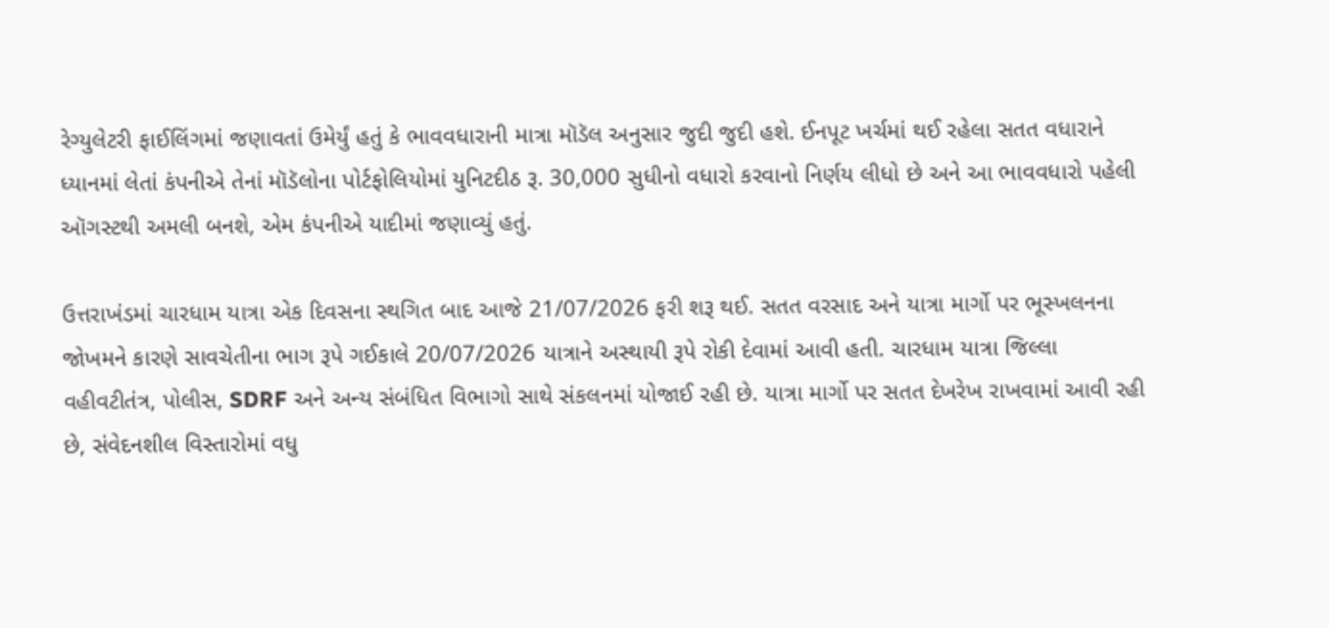રેગ્યુલેટરી ફાઈલિંગમાં જણાવતાં ઉમેર્યું હતું કે ભાવવધારાની માત્રા મૉડૅલ અનુસાર જુદી જુદી હશે. ઈનપૂટ ખર્ચમાં થઈ રહેલા સતત વધારાને ધ્યાનમાં લેતાં કંપનીએ તેનાં મૉડૅલોના પોર્ટફોલિયોમાં યુનિટદીઠ રૂ. 30,000 સુધીનો વધારો કરવાનો નિર્ણય લીધો છે અને આ ભાવવધારો પહેલી ઑગસ્ટથી અમલી બનશે, એમ કંપનીએ યાદીમાં જણાવ્યું હતું.

ઉત્તરાખંડમાં ચારધામ યાત્રા એક દિવસના સ્થગિત બાદ આજે 21/07/2026 ફરી શરૂ થઈ. સતત વરસાદ અને યાત્રા માર્ગો પર ભૂસ્ખલનના જોખમને કારણે સાવચેતીના ભાગ રૂપે ગઈકાલે 20/07/2026 યાત્રાને અસ્થાયી રૂપે રોકી દેવામાં આવી હતી. ચારધામ યાત્રા જિલ્લા વહીવટીતંત્ર, પોલીસ, SDRF અને અન્ય સંબંધિત વિભાગો સાથે સંકલનમાં યોજાઈ રહી છે. યાત્રા માર્ગો પર સતત દેખરેખ રાખવામાં આવી રહી છે, સંવેદનશીલ વિસ્તારોમાં વધુ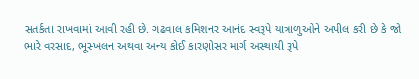સતર્કતા રાખવામાં આવી રહી છે. ગઢવાલ કમિશનર આનંદ સ્વરૂપે યાત્રાળુઓને અપીલ કરી છે કે જો ભારે વરસાદ, ભૂસ્ખલન અથવા અન્ય કોઈ કારણોસર માર્ગ અસ્થાયી રૂપે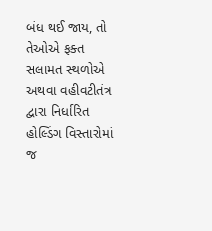બંધ થઈ જાય, તો તેઓએ ફક્ત સલામત સ્થળોએ અથવા વહીવટીતંત્ર દ્વારા નિર્ધારિત હોલ્ડિંગ વિસ્તારોમાં જ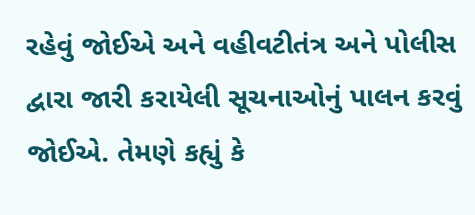રહેવું જોઈએ અને વહીવટીતંત્ર અને પોલીસ દ્વારા જારી કરાયેલી સૂચનાઓનું પાલન કરવું જોઈએ. તેમણે કહ્યું કે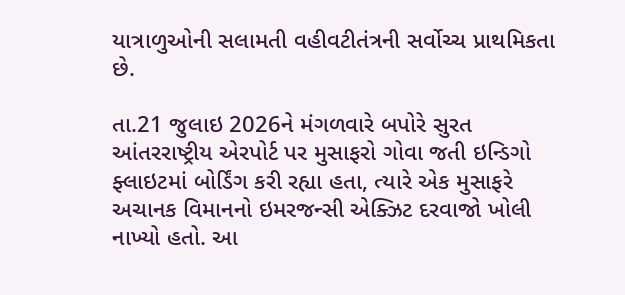યાત્રાળુઓની સલામતી વહીવટીતંત્રની સર્વોચ્ચ પ્રાથમિકતા છે.

તા.21 જુલાઇ 2026ને મંગળવારે બપોરે સુરત આંતરરાષ્ટ્રીય એરપોર્ટ પર મુસાફરો ગોવા જતી ઇન્ડિગો ફ્લાઇટમાં બોર્ડિંગ કરી રહ્યા હતા, ત્યારે એક મુસાફરે અચાનક વિમાનનો ઇમરજન્સી એક્ઝિટ દરવાજો ખોલી નાખ્યો હતો. આ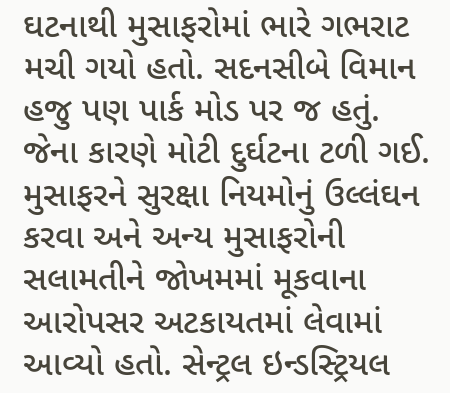ઘટનાથી મુસાફરોમાં ભારે ગભરાટ મચી ગયો હતો. સદનસીબે વિમાન હજુ પણ પાર્ક મોડ પર જ હતું. જેના કારણે મોટી દુર્ઘટના ટળી ગઈ. મુસાફરને સુરક્ષા નિયમોનું ઉલ્લંઘન કરવા અને અન્ય મુસાફરોની સલામતીને જોખમમાં મૂકવાના આરોપસર અટકાયતમાં લેવામાં આવ્યો હતો. સેન્ટ્રલ ઇન્ડસ્ટ્રિયલ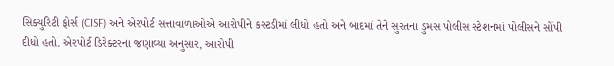સિક્યુરિટી ફોર્સ (CISF) અને એરપોર્ટ સત્તાવાળાઓએ આરોપીને કસ્ટડીમાં લીધો હતો અને બાદમાં તેને સુરતના ડુમસ પોલીસ સ્ટેશનમાં પોલીસને સોંપી દીધો હતો. એરપોર્ટ ડિરેક્ટરના જણાવ્યા અનુસાર, આરોપી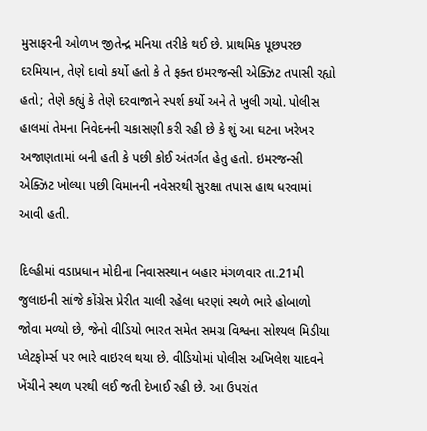મુસાફરની ઓળખ જીતેન્દ્ર મનિયા તરીકે થઈ છે. પ્રાથમિક પૂછપરછ દરમિયાન, તેણે દાવો કર્યો હતો કે તે ફક્ત ઇમરજન્સી એક્ઝિટ તપાસી રહ્યો હતો; તેણે કહ્યું કે તેણે દરવાજાને સ્પર્શ કર્યો અને તે ખુલી ગયો. પોલીસ હાલમાં તેમના નિવેદનની ચકાસણી કરી રહી છે કે શું આ ઘટના ખરેખર અજાણતામાં બની હતી કે પછી કોઈ અંતર્ગત હેતુ હતો. ઇમરજન્સી એક્ઝિટ ખોલ્યા પછી વિમાનની નવેસરથી સુરક્ષા તપાસ હાથ ધરવામાં આવી હતી.

દિલ્હીમાં વડાપ્રધાન મોદીના નિવાસસ્થાન બહાર મંગળવાર તા.21મી જુલાઇની સાંજે કોંગ્રેસ પ્રેરીત ચાલી રહેલા ધરણાં સ્થળે ભારે હોબાળો જોવા મળ્યો છે, જેનો વીડિયો ભારત સમેત સમગ્ર વિશ્વના સોશ્યલ મિડીયા પ્લેટફોર્મ્સ પર ભારે વાઇરલ થયા છે. વીડિયોમાં પોલીસ અખિલેશ યાદવને ખેંચીને સ્થળ પરથી લઈ જતી દેખાઈ રહી છે. આ ઉપરાંત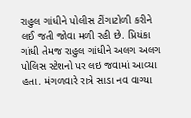રાહુલ ગાંધીને પોલીસ ટીંગાટોળી કરીને લઈ જતી જોવા મળી રહી છે. પ્રિયંકા ગાંધી તેમજ રાહુલ ગાંધીને અલગ અલગ પોલિસ સ્ટેશનો પર લઇ જવામાં આવ્યા હતા. મંગળવારે રાત્રે સાડા નવ વાગ્યા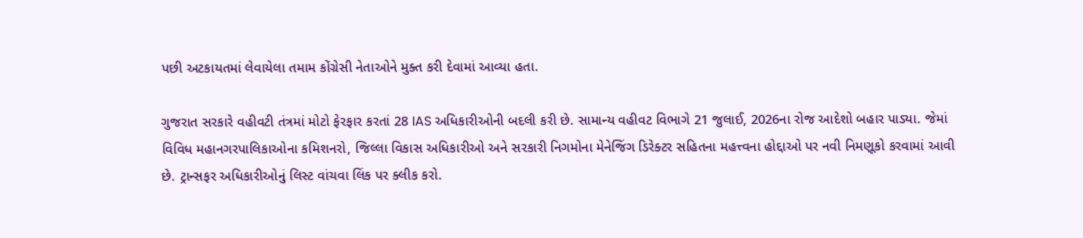પછી અટકાયતમાં લેવાયેલા તમામ કોંગ્રેસી નેતાઓને મુક્ત કરી દેવામાં આવ્યા હતા.

ગુજરાત સરકારે વહીવટી તંત્રમાં મોટો ફેરફાર કરતાં 28 IAS અધિકારીઓની બદલી કરી છે. સામાન્ય વહીવટ વિભાગે 21 જુલાઈ, 2026ના રોજ આદેશો બહાર પાડ્યા. જેમાં વિવિધ મહાનગરપાલિકાઓના કમિશનરો, જિલ્લા વિકાસ અધિકારીઓ અને સરકારી નિગમોના મેનેજિંગ ડિરેક્ટર સહિતના મહત્ત્વના હોદ્દાઓ પર નવી નિમણૂકો કરવામાં આવી છે. ટ્રાન્સફર અધિકારીઓનું લિસ્ટ વાંચવા લિંક પર ક્લીક કરો.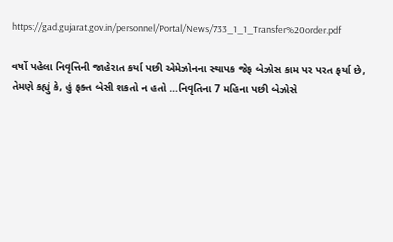https://gad.gujarat.gov.in/personnel/Portal/News/733_1_1_Transfer%20order.pdf

વર્ષો પહેલા નિવૃત્તિની જાહેરાત કર્યા પછી એમેઝોનના સ્થાપક જેફ બેઝોસ કામ પર પરત ફર્યા છે, તેમણે કહ્યું કે, હું ફક્ત બેસી શકતો ન હતો …નિવૃતિના 7 મહિના પછી બેઝોસે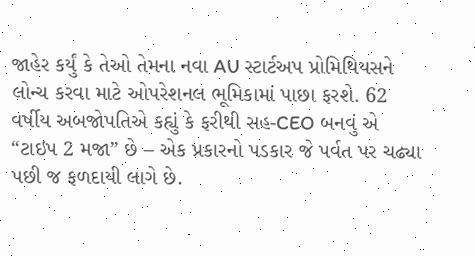જાહેર કર્યું કે તેઓ તેમના નવા AU સ્ટાર્ટઅપ પ્રોમિથિયસને લોન્ચ કરવા માટે ઓપરેશનલ ભૂમિકામાં પાછા ફરશે. 62 વર્ષીય અબજોપતિએ કહ્યું કે ફરીથી સહ-CEO બનવું એ “ટાઇપ 2 મજા” છે – એક પ્રકારનો પડકાર જે પર્વત પર ચઢ્યા પછી જ ફળદાયી લાગે છે.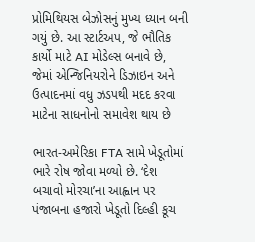પ્રોમિથિયસ બેઝોસનું મુખ્ય ધ્યાન બની ગયું છે. આ સ્ટાર્ટઅપ, જે ભૌતિક કાર્યો માટે AI મોડેલ્સ બનાવે છે, જેમાં એન્જિનિયરોને ડિઝાઇન અને ઉત્પાદનમાં વધુ ઝડપથી મદદ કરવા માટેના સાધનોનો સમાવેશ થાય છે

ભારત-અમેરિકા FTA સામે ખેડૂતોમાં ભારે રોષ જોવા મળ્યો છે. ‘દેશ બચાવો મોરચા’ના આહ્વાન પર પંજાબના હજારો ખેડૂતો દિલ્હી કૂચ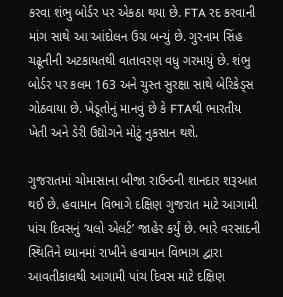કરવા શંભુ બોર્ડર પર એકઠા થયા છે. FTA રદ કરવાની માંગ સાથે આ આંદોલન ઉગ્ર બન્યું છે. ગુરનામ સિંહ ચઢૂનીની અટકાયતથી વાતાવરણ વધુ ગરમાયું છે. શંભુ બોર્ડર પર કલમ 163 અને ચુસ્ત સુરક્ષા સાથે બેરિકેડ્સ ગોઠવાયા છે. ખેડૂતોનું માનવું છે કે FTAથી ભારતીય ખેતી અને ડેરી ઉદ્યોગને મોટું નુકસાન થશે.

ગુજરાતમાં ચોમાસાના બીજા રાઉન્ડની શાનદાર શરૂઆત થઈ છે. હવામાન વિભાગે દક્ષિણ ગુજરાત માટે આગામી પાંચ દિવસનું ‘યલો એલર્ટ’ જાહેર કર્યું છે. ભારે વરસાદની સ્થિતિને ધ્યાનમાં રાખીને હવામાન વિભાગ દ્વારા આવતીકાલથી આગામી પાંચ દિવસ માટે દક્ષિણ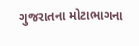ગુજરાતના મોટાભાગના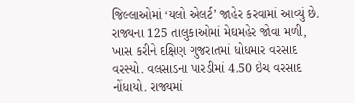જિલ્લાઓમાં ‘યલો એલર્ટ’ જાહેર કરવામાં આવ્યું છે. રાજ્યના 125 તાલુકાઓમાં મેઘમહેર જોવા મળી, ખાસ કરીને દક્ષિણ ગુજરાતમાં ધોધમાર વરસાદ વરસ્યો. વલસાડના પારડીમાં 4.50 ઇંચ વરસાદ નોંધાયો. રાજ્યમાં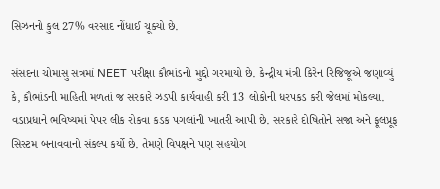સિઝનનો કુલ 27% વરસાદ નોંધાઈ ચૂક્યો છે.

સંસદના ચોમાસુ સત્રમાં NEET પરીક્ષા કૌભાંડનો મુદ્દો ગરમાયો છે. કેન્દ્રીય મંત્રી કિરેન રિજિજૂએ જણાવ્યું કે, કૌભાંડની માહિતી મળતાં જ સરકારે ઝડપી કાર્યવાહી કરી 13 લોકોની ધરપકડ કરી જેલમાં મોકલ્યા. વડાપ્રધાને ભવિષ્યમાં પેપર લીક રોકવા કડક પગલાંની ખાતરી આપી છે. સરકારે દોષિતોને સજા અને ફૂલપ્રૂફ સિસ્ટમ બનાવવાનો સંકલ્પ કર્યો છે. તેમણે વિપક્ષને પણ સહયોગ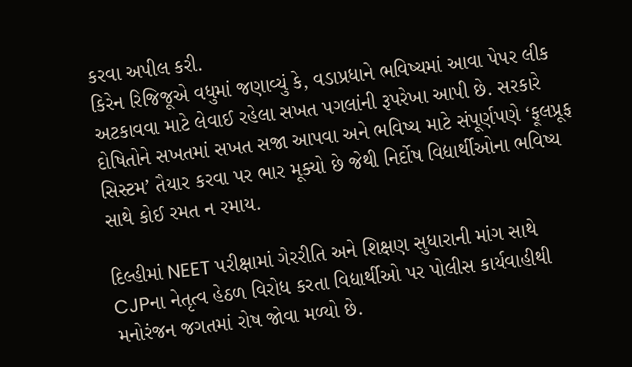કરવા અપીલ કરી.
કિરેન રિજિજૂએ વધુમાં જણાવ્યું કે, વડાપ્રધાને ભવિષ્યમાં આવા પેપર લીક અટકાવવા માટે લેવાઈ રહેલા સખત પગલાંની રૂપરેખા આપી છે. સરકારે દોષિતોને સખતમાં સખત સજા આપવા અને ભવિષ્ય માટે સંપૂર્ણપણે ‘ફૂલપ્રૂફ સિસ્ટમ’ તૈયાર કરવા પર ભાર મૂક્યો છે જેથી નિર્દોષ વિદ્યાર્થીઓના ભવિષ્ય સાથે કોઈ રમત ન રમાય.

દિલ્હીમાં NEET પરીક્ષામાં ગેરરીતિ અને શિક્ષણ સુધારાની માંગ સાથે CJPના નેતૃત્વ હેઠળ વિરોધ કરતા વિદ્યાર્થીઓ પર પોલીસ કાર્યવાહીથી મનોરંજન જગતમાં રોષ જોવા મળ્યો છે.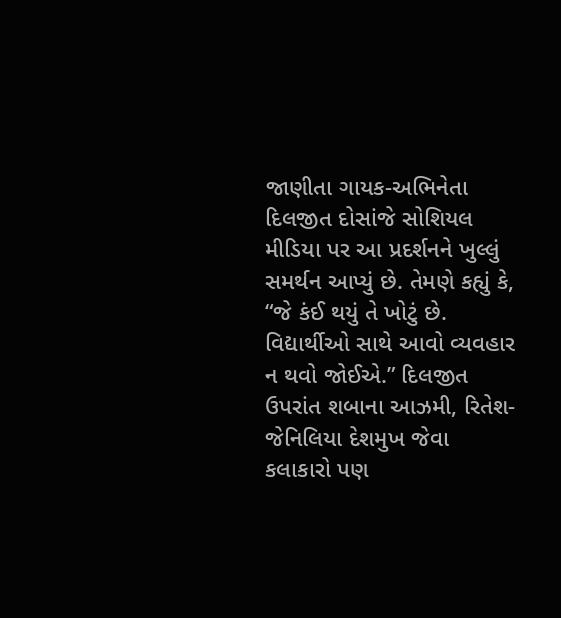જાણીતા ગાયક-અભિનેતા દિલજીત દોસાંજે સોશિયલ મીડિયા પર આ પ્રદર્શનને ખુલ્લું સમર્થન આપ્યું છે. તેમણે કહ્યું કે, “જે કંઈ થયું તે ખોટું છે. વિદ્યાર્થીઓ સાથે આવો વ્યવહાર ન થવો જોઈએ.” દિલજીત ઉપરાંત શબાના આઝમી, રિતેશ-જેનિલિયા દેશમુખ જેવા કલાકારો પણ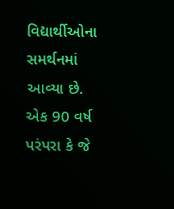વિદ્યાર્થીઓના સમર્થનમાં આવ્યા છે.
એક 90 વર્ષ પરંપરા કે જે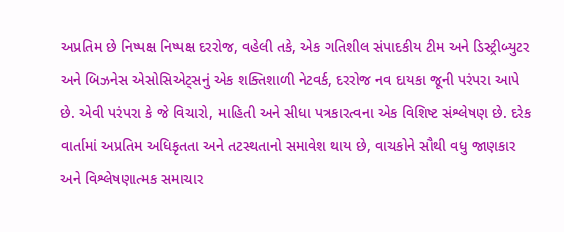અપ્રતિમ છે નિષ્પક્ષ નિષ્પક્ષ દરરોજ, વહેલી તકે, એક ગતિશીલ સંપાદકીય ટીમ અને ડિસ્ટ્રીબ્યુટર અને બિઝનેસ એસોસિએટ્સનું એક શક્તિશાળી નેટવર્ક, દરરોજ નવ દાયકા જૂની પરંપરા આપે છે. એવી પરંપરા કે જે વિચારો, માહિતી અને સીધા પત્રકારત્વના એક વિશિષ્ટ સંશ્લેષણ છે. દરેક વાર્તામાં અપ્રતિમ અધિકૃતતા અને તટસ્થતાનો સમાવેશ થાય છે, વાચકોને સૌથી વધુ જાણકાર અને વિશ્લેષણાત્મક સમાચાર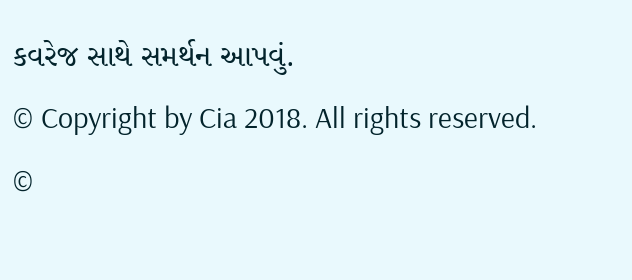કવરેજ સાથે સમર્થન આપવું.
© Copyright by Cia 2018. All rights reserved.
©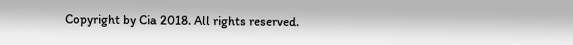Copyright by Cia 2018. All rights reserved.